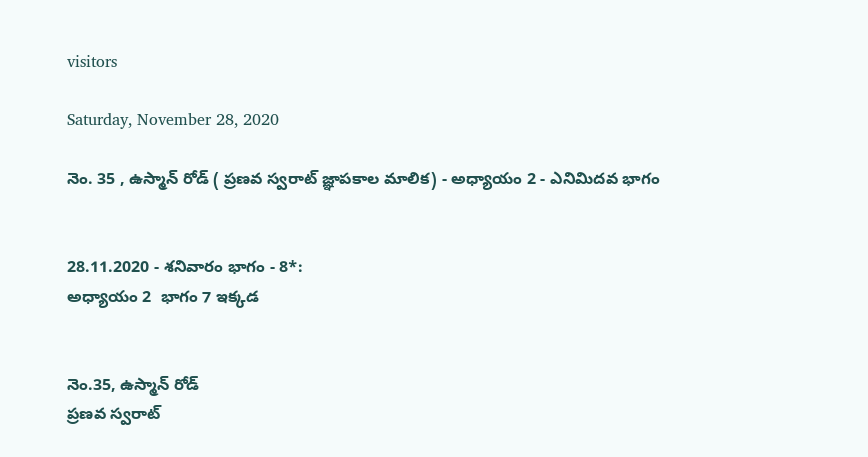visitors

Saturday, November 28, 2020

నెం. 35 , ఉస్మాన్ రోడ్ ( ప్రణవ స్వరాట్ జ్ఞాపకాల మాలిక) - అధ్యాయం 2 - ఎనిమిదవ భాగం


28.11.2020 - శనివారం భాగం - 8*:
అధ్యాయం 2  భాగం 7 ఇక్కడ


నెం.35, ఉస్మాన్ రోడ్
ప్రణవ స్వరాట్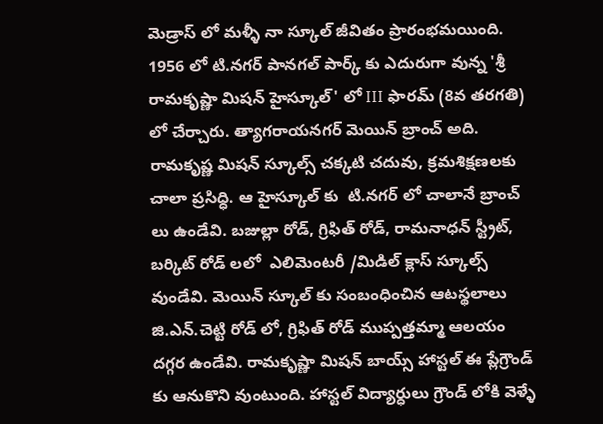మెడ్రాస్ లో మళ్ళీ నా స్కూల్ జీవితం ప్రారంభమయింది. 1956 లో టి.నగర్ పానగల్ పార్క్ కు ఎదురుగా వున్న 'శ్రీ రామకృష్ణా మిషన్ హైస్కూల్' లో III ఫారమ్ (8వ తరగతి) లో చేర్చారు. త్యాగరాయనగర్ మెయిన్ బ్రాంచ్ అది. రామకృష్ణ మిషన్ స్కూల్స్ చక్కటి చదువు, క్రమశిక్షణలకు చాలా ప్రసిధ్ధి. ఆ హైస్కూల్ కు  టి.నగర్ లో చాలానే బ్రాంచ్ లు ఉండేవి. బజుల్లా రోడ్, గ్రిఫిత్ రోడ్, రామనాధన్ స్ట్రీట్, బర్కిట్ రోడ్ లలో  ఎలిమెంటరీ /మిడిల్ క్లాస్ స్కూల్స్ వుండేవి. మెయిన్ స్కూల్ కు సంబంధించిన ఆటస్థలాలు జి.ఎన్.చెట్టి రోడ్ లో, గ్రిఫిత్ రోడ్ ముప్పత్తమ్మా ఆలయం దగ్గర ఉండేవి. రామకృష్ణా మిషన్ బాయ్స్ హాస్టల్ ఈ ప్లేగ్రౌండ్ కు ఆనుకొని వుంటుంది. హాస్టల్ విద్యార్ధులు గ్రౌండ్ లోకి వెళ్ళే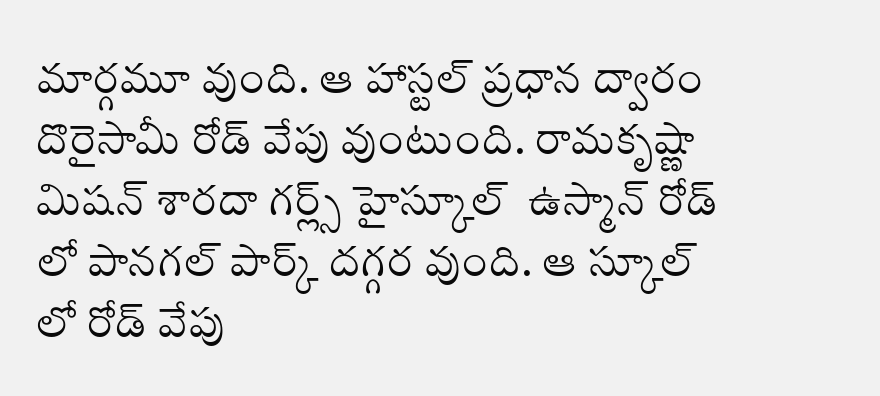మార్గమూ వుంది. ఆ హాస్టల్ ప్రధాన ద్వారం దొరైసామీ రోడ్ వేపు వుంటుంది. రామకృష్ణా మిషన్ శారదా గర్ల్స్ హైస్కూల్  ఉస్మాన్ రోడ్ లో పానగల్ పార్క్ దగ్గర వుంది. ఆ స్కూల్ లో రోడ్ వేపు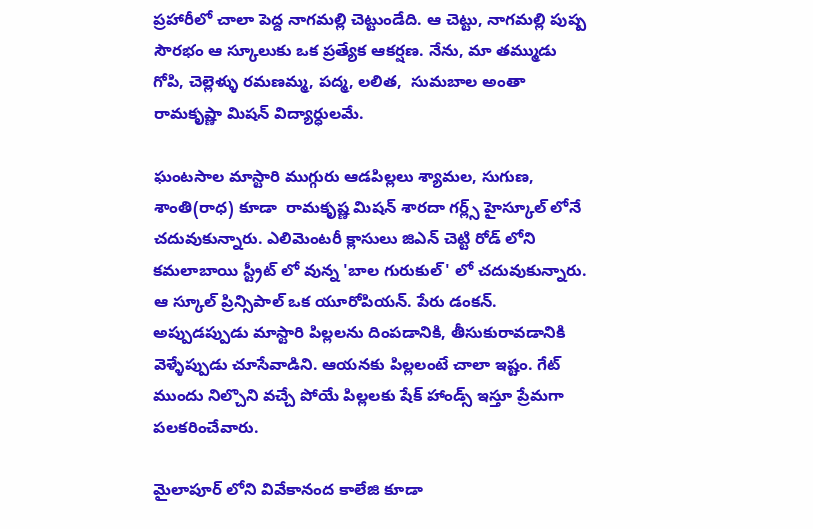ప్రహారీలో చాలా పెద్ద నాగమల్లి చెట్టుండేది. ఆ చెట్టు, నాగమల్లి పుష్ప సౌరభం ఆ స్కూలుకు ఒక ప్రత్యేక ఆకర్షణ. నేను, మా తమ్ముడు గోపి, చెల్లెళ్ళు రమణమ్మ, పద్మ, లలిత,  సుమబాల అంతా రామకృష్ణా మిషన్ విద్యార్ధులమే.

ఘంటసాల మాస్టారి ముగ్గురు ఆడపిల్లలు శ్యామల, సుగుణ, శాంతి(రాధ) కూడా  రామకృష్ణ మిషన్ శారదా గర్ల్స్ హైస్కూల్ లోనే చదువుకున్నారు. ఎలిమెంటరీ క్లాసులు జిఎన్ చెట్టి రోడ్ లోని కమలాబాయి స్ట్రీట్ లో వున్న 'బాల గురుకుల్' లో చదువుకున్నారు. ఆ స్కూల్ ప్రిన్సిపాల్ ఒక యూరోపియన్. పేరు డంకన్. అప్పుడప్పుడు మాస్టారి పిల్లలను దింపడానికి, తీసుకురావడానికి వెళ్ళేప్పుడు చూసేవాడిని. ఆయనకు పిల్లలంటే చాలా ఇష్టం. గేట్ ముందు నిల్చొని వచ్చే పోయే పిల్లలకు షేక్ హాండ్స్ ఇస్తూ ప్రేమగా పలకరించేవారు.

మైలాపూర్ లోని వివేకానంద కాలేజి కూడా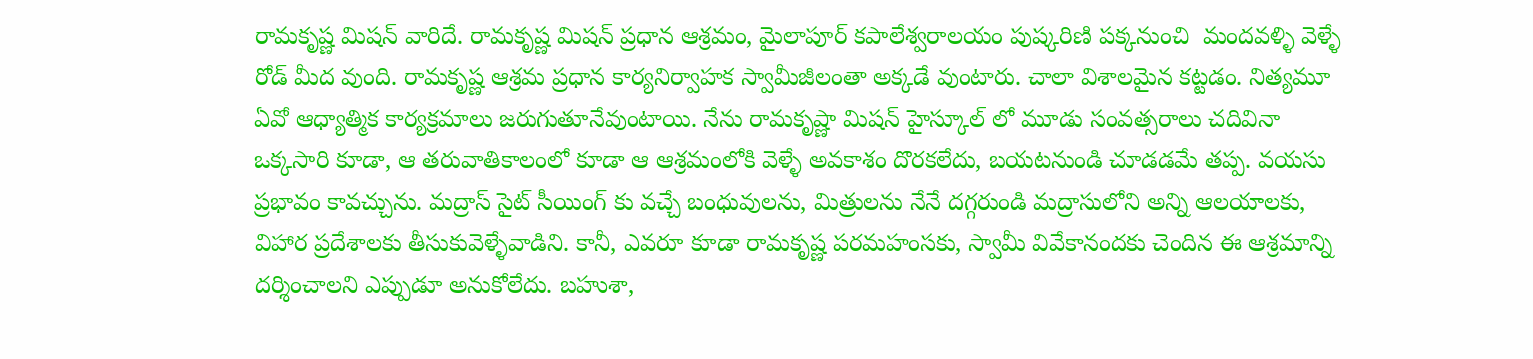రామకృష్ణ మిషన్ వారిదే. రామకృష్ణ మిషన్ ప్రధాన ఆశ్రమం, మైలాపూర్ కపాలేశ్వరాలయం పుష్కరిణి పక్కనుంచి  మందవళ్ళి వెళ్ళే రోడ్ మీద వుంది. రామకృష్ణ ఆశ్రమ ప్రధాన కార్యనిర్వాహక స్వామీజీలంతా అక్కడే వుంటారు. చాలా విశాలమైన కట్టడం. నిత్యమూ ఏవో ఆధ్యాత్మిక కార్యక్రమాలు జరుగుతూనేవుంటాయి. నేను రామకృష్ణా మిషన్ హైస్కూల్ లో మూడు సంవత్సరాలు చదివినా ఒక్కసారి కూడా, ఆ తరువాతికాలంలో కూడా ఆ ఆశ్రమంలోకి వెళ్ళే అవకాశం దొరకలేదు, బయటనుండి చూడడమే తప్ప. వయసు ప్రభావం కావచ్చును. మద్రాస్ సైట్ సీయింగ్ కు వచ్చే బంధువులను, మిత్రులను నేనే దగ్గరుండి మద్రాసులోని అన్ని ఆలయాలకు, విహార ప్రదేశాలకు తీసుకువెళ్ళేవాడిని. కానీ, ఎవరూ కూడా రామకృష్ణ పరమహంసకు, స్వామీ వివేకానందకు చెందిన ఈ ఆశ్రమాన్ని దర్శించాలని ఎప్పుడూ అనుకోలేదు. బహుశా,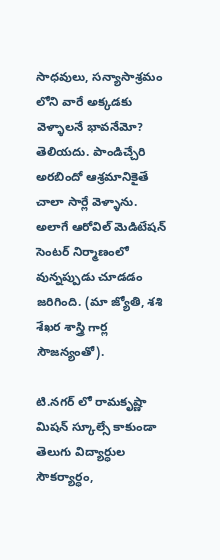సాధవులు, సన్యాసాశ్రమం లోని వారే అక్కడకు వెళ్ళాలనే భావనేమో? తెలియదు. పాండిచ్చేరి అరబిందో ఆశ్రమానికైతే చాలా సార్లే వెళ్ళాను. అలాగే ఆరోవిల్ మెడిటేషన్ సెంటర్ నిర్మాణంలో వున్నప్పుడు చూడడం జరిగింది. (మా జ్యోతి, శశి శేఖర శాస్త్రి గార్ల సౌజన్యంతో).

టి.నగర్ లో రామకృష్ణా మిషన్ స్కూల్సే కాకుండా తెలుగు విద్యార్ధుల సౌకర్యార్ధం,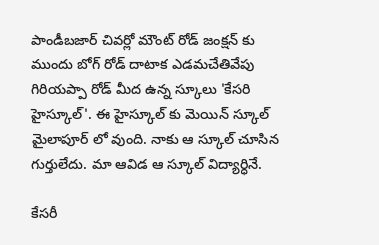పాండీబజార్ చివర్లో మౌంట్ రోడ్ జంక్షన్ కు ముందు బోగ్ రోడ్ దాటాక ఎడమచేతివేపు గిరియప్పా రోడ్ మీద ఉన్న స్కూలు 'కేసరి హైస్కూల్'. ఈ హైస్కూల్ కు మెయిన్ స్కూల్ మైలాపూర్ లో వుంది. నాకు ఆ స్కూల్ చూసిన గుర్తులేదు. మా ఆవిడ ఆ స్కూల్ విద్యార్ధినే.

కేసరీ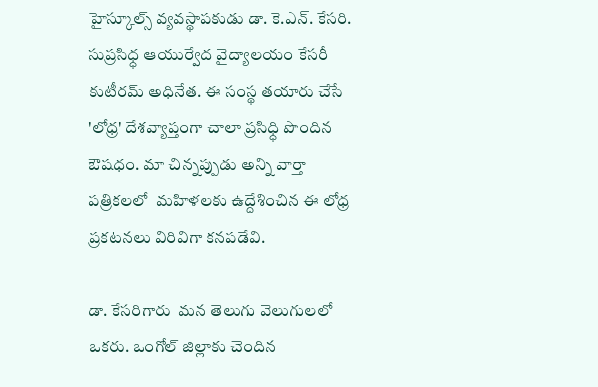హైస్కూల్స్ వ్యవస్థాపకుడు డా. కె.ఎన్. కేసరి. సుప్రసిధ్ధ ఆయుర్వేద వైద్యాలయం కేసరీ కుటీరమ్ అధినేత. ఈ సంస్థ తయారు చేసే 'లోధ్ర' దేశవ్యాప్తంగా చాలా ప్రసిధ్ధి పొందిన ఔషధం. మా చిన్నప్పుడు అన్ని వార్తా పత్రికలలో  మహిళలకు ఉద్దేశించిన ఈ లోధ్ర ప్రకటనలు విరివిగా కనపడేవి.

డా. కేసరిగారు  మన తెలుగు వెలుగులలో ఒకరు. ఒంగోల్ జిల్లాకు చెందిన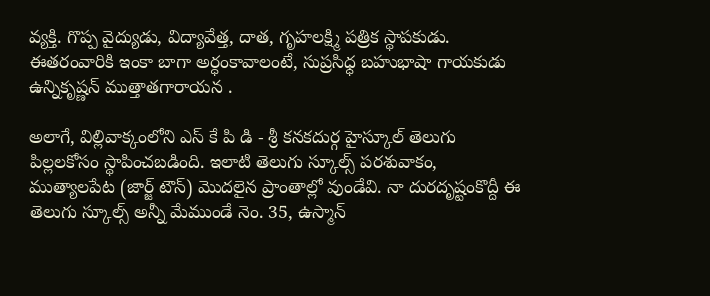వ్యక్తి. గొప్ప వైద్యుడు, విద్యావేత్త, దాత, గృహలక్ష్మి పత్రిక స్థాపకుడు. ఈతరంవారికి ఇంకా బాగా అర్ధంకావాలంటే, సుప్రసిధ్ధ బహుభాషా గాయకుడు ఉన్నికృష్ణన్ ముత్తాతగారాయన .

అలాగే, విల్లివాక్కంలోని ఎస్ కే పి డి - శ్రీ కనకదుర్గ హైస్కూల్ తెలుగు పిల్లలకోసం స్థాపించబడింది. ఇలాటి తెలుగు స్కూల్స్ పరశువాకం, ముత్యాలపేట (జార్జ్ టౌన్) మొదలైన ప్రాంతాల్లో వుండేవి. నా దురదృష్టంకొద్దీ ఈ తెలుగు స్కూల్స్ అన్నీ మేముండే నెం. 35, ఉస్మాన్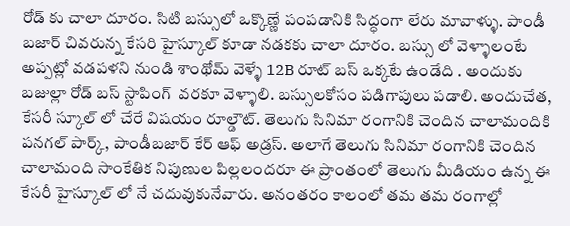రోడ్ కు చాలా దూరం. సిటి బస్సులో ఒక్కొణ్ణే పంపడానికి సిద్ధంగా లేరు మావాళ్ళు. పాండీ బజార్ చివరున్న కేసరి హైస్కూల్ కూడా నడకకు చాలా దూరం. బస్సు లో వెళ్ళాలంటే అప్పట్లో వడపళని నుండి శాంథోమ్ వెళ్ళే 12B రూట్ బస్ ఒక్కటే ఉండేది . అందుకు బజుల్లా రోడ్ బస్ స్టాపింగ్  వరకూ వెళ్ళాలి. బస్సులకోసం పడిగాపులు పడాలి. అందుచేత, కేసరీ స్కూల్ లో చేరే విషయం రూల్డౌట్. తెలుగు సినిమా రంగానికి చెందిన చాలామందికి పనగల్ పార్క్, పాండీబజార్ కేర్ ఆఫ్ అడ్రస్. అలాగే తెలుగు సినిమా రంగానికి చెందిన చాలామంది సాంకేతిక నిపుణుల పిల్లలందరూ ఈ ప్రాంతంలో తెలుగు మీడియం ఉన్న ఈ  కేసరీ హైస్కూల్ లో నే చదువుకునేవారు. అనంతరం కాలంలో తమ తమ రంగాల్లో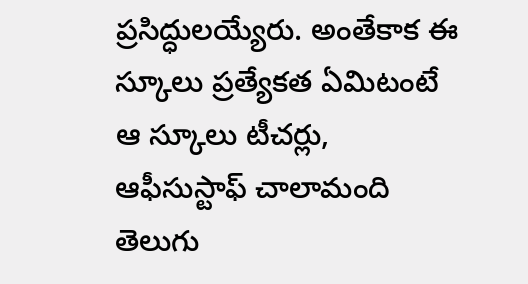ప్రసిద్ధులయ్యేరు. అంతేకాక ఈ స్కూలు ప్రత్యేకత ఏమిటంటే ఆ స్కూలు టీచర్లు, ఆఫీసుస్టాఫ్ చాలామంది తెలుగు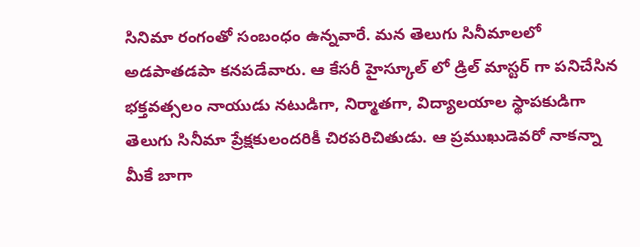సినిమా రంగంతో సంబంధం ఉన్నవారే. మన తెలుగు సినీమాలలో అడపాతడపా కనపడేవారు. ఆ కేసరీ హైస్కూల్ లో డ్రిల్ మాస్టర్ గా పనిచేసిన భక్తవత్సలం నాయుడు నటుడిగా, నిర్మాతగా, విద్యాలయాల స్థాపకుడిగా తెలుగు సినీమా ప్రేక్షకులందరికీ చిరపరిచితుడు. ఆ ప్రముఖుడెవరో నాకన్నా మీకే బాగా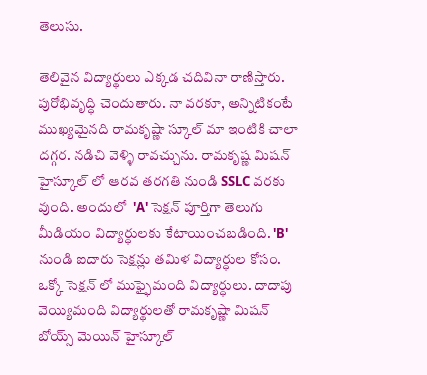తెలుసు.

తెలివైన విద్యార్థులు ఎక్కడ చదివినా రాణిస్తారు. పురోభివృద్ధి చెందుతారు. నా వరకూ, అన్నిటికంటే ముఖ్యమైనది రామకృష్ణా స్కూల్ మా ఇంటికి చాలా దగ్గర. నడిచి వెళ్ళి రావచ్చును. రామకృష్ణ మిషన్ హైస్కూల్ లో ఆరవ తరగతి నుండి SSLC వరకు వుంది. అందులో  'A' సెక్షన్ పూర్తిగా తెలుగు మీడియం విద్యార్ధులకు కేటాయించబడింది. 'B' నుండి ఐదారు సెక్షన్లు తమిళ విద్యార్ధుల కోసం. ఒక్కో సెక్షన్ లో ముఫ్ఫైమంది విద్యార్ధులు. దాదాపు వెయ్యిమంది విద్యార్థులతో రామకృష్ణా మిషన్ బోయ్స్ మెయిన్ హైస్కూల్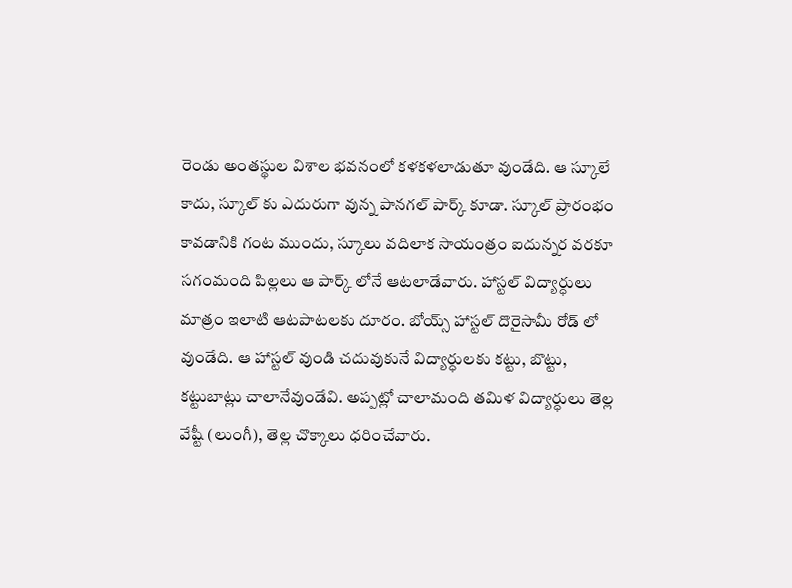రెండు అంతస్థుల విశాల భవనంలో కళకళలాడుతూ వుండేది. ఆ స్కూలే కాదు, స్కూల్ కు ఎదురుగా వున్న పానగల్ పార్క్ కూడా. స్కూల్ ప్రారంభం కావడానికి గంట ముందు, స్కూలు వదిలాక సాయంత్రం ఐదున్నర వరకూ సగంమంది పిల్లలు ఆ పార్క్ లోనే ఆటలాడేవారు. హాస్టల్ విద్యార్ధులు మాత్రం ఇలాటి ఆటపాటలకు దూరం. బోయ్స్ హాస్టల్ దొరైసామీ రోడ్ లో వుండేది. ఆ హాస్టల్ వుండి చదువుకునే విద్యార్ధులకు కట్టు, బొట్టు, కట్టుబాట్లు చాలానేవుండేవి. అప్పట్లో చాలామంది తమిళ విద్యార్ధులు తెల్ల వేష్టీ (లుంగీ), తెల్ల చొక్కాలు ధరించేవారు.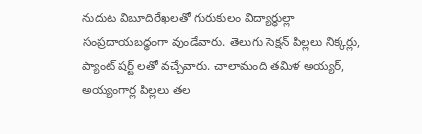నుదుట విబూదిరేఖలతో గురుకులం విద్యార్ధుల్లా సంప్రదాయబధ్ధంగా వుండేవారు. తెలుగు సెక్షన్ పిల్లలు నిక్కర్లు, ప్యాంట్ షర్ట్ లతో వచ్చేవారు. చాలామంది తమిళ అయ్యర్, అయ్యంగార్ల పిల్లలు తల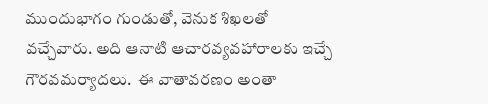ముందుభాగం గుండుతో, వెనుక శిఖలతో  వచ్చేవారు. అది ఆనాటి ఆచారవ్యవహారాలకు ఇచ్చే గౌరవమర్యాదలు.  ఈ వాతావరణం అంతా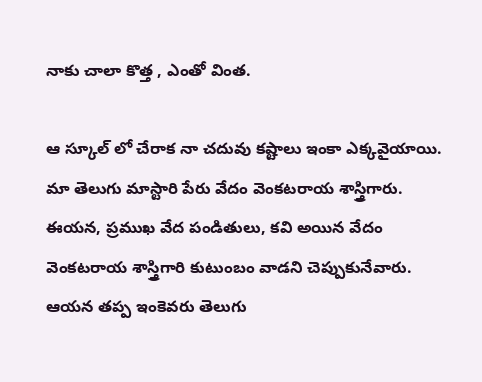నాకు చాలా కొత్త , ఎంతో వింత.

ఆ స్కూల్ లో చేరాక నా చదువు కష్టాలు ఇంకా ఎక్కవైయాయి. మా తెలుగు మాస్టారి పేరు వేదం వెంకటరాయ శాస్త్రిగారు. ఈయన, ప్రముఖ వేద పండితులు, కవి అయిన వేదం వెంకటరాయ శాస్త్రిగారి కుటుంబం వాడని చెప్పుకునేవారు. ఆయన తప్ప ఇంకెవరు తెలుగు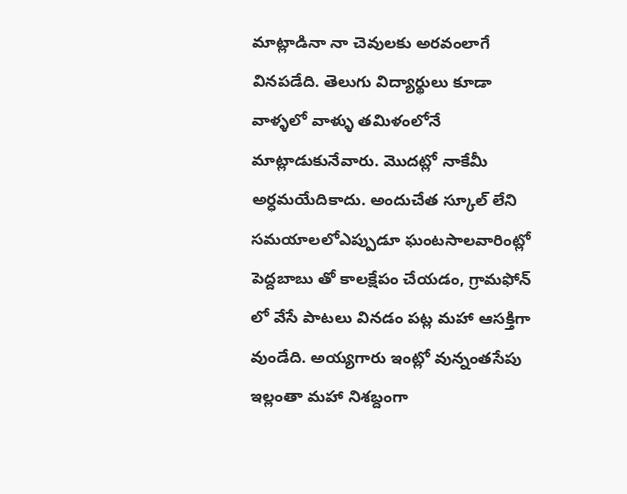మాట్లాడినా నా చెవులకు అరవంలాగే వినపడేది. తెలుగు విద్యార్థులు కూడా వాళ్ళలో వాళ్ళు తమిళంలోనే మాట్లాడుకునేవారు. మొదట్లో నాకేమీ అర్ధమయేదికాదు. అందుచేత స్కూల్ లేని సమయాలలోఎప్పుడూ ఘంటసాలవారింట్లో పెద్దబాబు తో కాలక్షేపం చేయడం, గ్రామఫోన్ లో వేసే పాటలు వినడం పట్ల మహా ఆసక్తిగా వుండేది. అయ్యగారు ఇంట్లో వున్నంతసేపు ఇల్లంతా మహా నిశబ్దంగా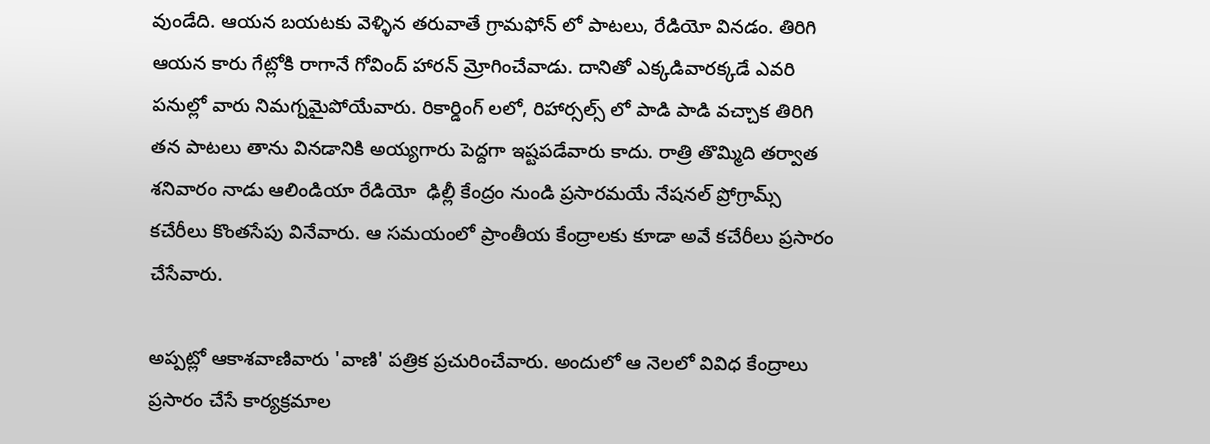వుండేది. ఆయన బయటకు వెళ్ళిన తరువాతే గ్రామఫోన్ లో పాటలు, రేడియో వినడం. తిరిగి ఆయన కారు గేట్లోకి రాగానే గోవింద్ హారన్ మ్రోగించేవాడు. దానితో ఎక్కడివారక్కడే ఎవరి పనుల్లో వారు నిమగ్నమైపోయేవారు. రికార్డింగ్ లలో, రిహార్సల్స్ లో పాడి పాడి వచ్చాక తిరిగి తన పాటలు తాను వినడానికి అయ్యగారు పెద్దగా ఇష్టపడేవారు కాదు. రాత్రి తొమ్మిది తర్వాత  శనివారం నాడు ఆలిండియా రేడియో  ఢిల్లీ కేంద్రం నుండి ప్రసారమయే నేషనల్ ప్రోగ్రామ్స్ కచేరీలు కొంతసేపు వినేవారు. ఆ సమయంలో ప్రాంతీయ కేంద్రాలకు కూడా అవే కచేరీలు ప్రసారం చేసేవారు.

అప్పట్లో ఆకాశవాణివారు 'వాణి' పత్రిక ప్రచురించేవారు. అందులో ఆ నెలలో వివిధ కేంద్రాలు  ప్రసారం చేసే కార్యక్రమాల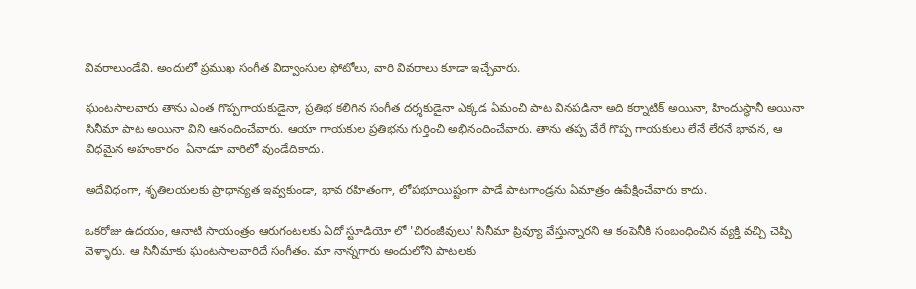వివరాలుండేవి. అందులో ప్రముఖ సంగీత విద్వాంసుల ఫోటోలు, వారి వివరాలు కూడా ఇచ్చేవారు.

ఘంటసాలవారు తాను ఎంత గొప్పగాయకుడైనా, ప్రతిభ కలిగిన సంగీత దర్శకుడైనా ఎక్కడ ఏమంచి పాట వినపడినా అది కర్నాటిక్ అయినా, హిందుస్థానీ అయినా సినీమా పాట అయినా విని ఆనందించేవారు. ఆయా గాయకుల ప్రతిభను గుర్తించి అభినందించేవారు. తాను తప్ప వేరే గొప్ప గాయకులు లేనే లేరనే భావన, ఆ విధమైన అహంకారం  ఏనాడూ వారిలో వుండేదికాదు.

అదేవిధంగా, శృతిలయలకు ప్రాధాన్యత ఇవ్వకుండా, భావ రహితంగా, లోపభూయిష్టంగా పాడే పాటగాండ్రను ఏమాత్రం ఉపేక్షించేవారు కాదు.

ఒకరోజు ఉదయం, ఆనాటి సాయంత్రం ఆరుగంటలకు ఏదో స్టూడియో లో 'చిరంజీవులు' సినీమా ప్రివ్యూ వేస్తున్నారని ఆ కంపెనీకి సంబంధించిన వ్యక్తి వచ్చి చెప్పి వెళ్ళారు. ఆ సినీమాకు ఘంటసాలవారిదే సంగీతం. మా నాన్నగారు అందులోని పాటలకు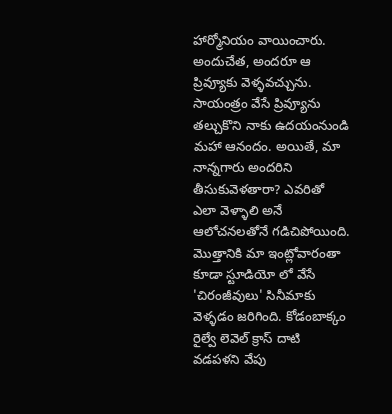హార్మోనియం వాయించారు. అందుచేత, అందరూ ఆ ప్రివ్యూకు వెళ్ళవచ్చును. సాయంత్రం వేసే ప్రివ్యూను తల్చుకొని నాకు ఉదయంనుండి మహా ఆనందం. అయితే, మా నాన్నగారు అందరిని తీసుకువెళతారా? ఎవరితో ఎలా వెళ్ళాలి అనే ఆలోచనలతోనే గడిచిపోయింది. మొత్తానికి మా ఇంట్లోవారంతా కూడా స్టూడియో లో వేసే 'చిరంజీవులు' సినీమాకు వెళ్ళడం జరిగింది. కోడంబాక్కం రైల్వే లెవెల్ క్రాస్ దాటి వడపళని వేపు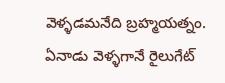వెళ్ళడమనేది బ్రహ్మయత్నం. ఏనాడు వెళ్ళగానే రైలుగేట్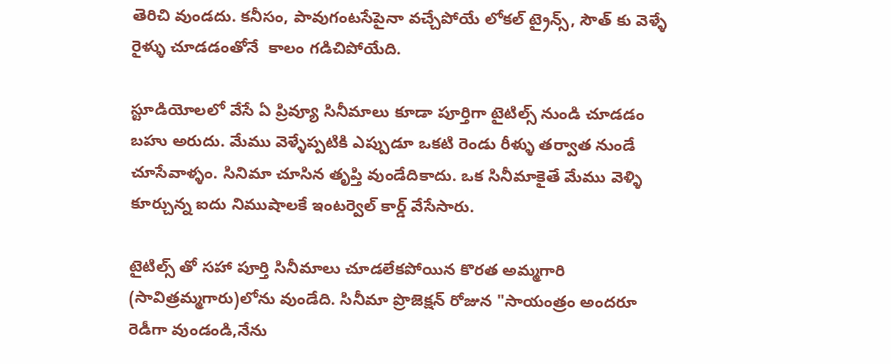తెరిచి వుండదు. కనీసం, పావుగంటసేపైనా వచ్చేపోయే లోకల్ ట్రైన్స్, సౌత్ కు వెళ్ళే రైళ్ళు చూడడంతోనే  కాలం గడిచిపోయేది.

స్టూడియోలలో వేసే ఏ ప్రివ్యూ సినీమాలు కూడా పూర్తిగా టైటిల్స్ నుండి చూడడం బహు అరుదు. మేము వెళ్ళేప్పటికి ఎప్పుడూ ఒకటి రెండు రీళ్ళు తర్వాత నుండే చూసేవాళ్ళం. సినిమా చూసిన తృప్తి వుండేదికాదు. ఒక సినీమాకైతే మేము వెళ్ళి కూర్చున్న ఐదు నిముషాలకే ఇంటర్వెల్ కార్డ్ వేసేసారు.

టైటిల్స్ తో సహా పూర్తి సినీమాలు చూడలేకపోయిన కొరత అమ్మగారి (సావిత్రమ్మగారు)లోను వుండేది. సినీమా ప్రొజెక్షన్ రోజున "సాయంత్రం అందరూ రెడీగా వుండండి,నేను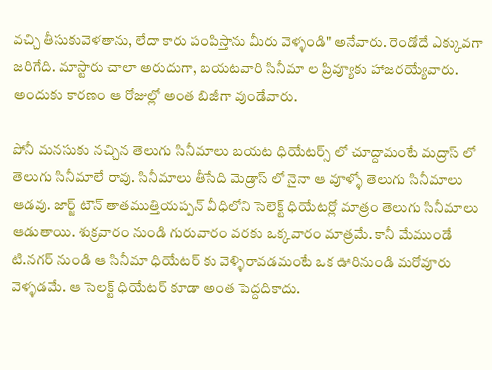వచ్చి తీసుకువెళతాను, లేదా కారు పంపిస్తాను మీరు వెళ్ళండి" అనేవారు. రెండోదే ఎక్కువగా జరిగేది. మాస్టారు చాలా అరుదుగా, బయటవారి సినీమా ల ప్రివ్యూకు హాజరయ్యేవారు. అందుకు కారణం ఆ రోజుల్లో అంత బిజీగా వుండేవారు.

పోనీ మనసుకు నచ్చిన తెలుగు సినీమాలు బయట ధియేటర్స్ లో చూద్దామంటే మద్రాస్ లో తెలుగు సినీమాలే రావు. సినీమాలు తీసేది మెడ్రాస్ లో నైనా ఆ వూళ్ళో తెలుగు సినీమాలు ఆడవు. జార్జ్ టౌన్ తాతముత్తియప్పన్ వీధిలోని సెలెక్ట్ ధియేటర్లో మాత్రం తెలుగు సినీమాలు ఆడుతాయి. శుక్రవారం నుండి గురువారం వరకు ఒక్కవారం మాత్రమే. కానీ మేముండే టి.నగర్ నుండి ఆ సినీమా ధియేటర్ కు వెళ్ళిరావడమంటే ఒక ఊరినుండి మరోవూరు వెళ్ళడమే. ఆ సెలక్ట్ ధియేటర్ కూడా అంత పెద్దదికాదు.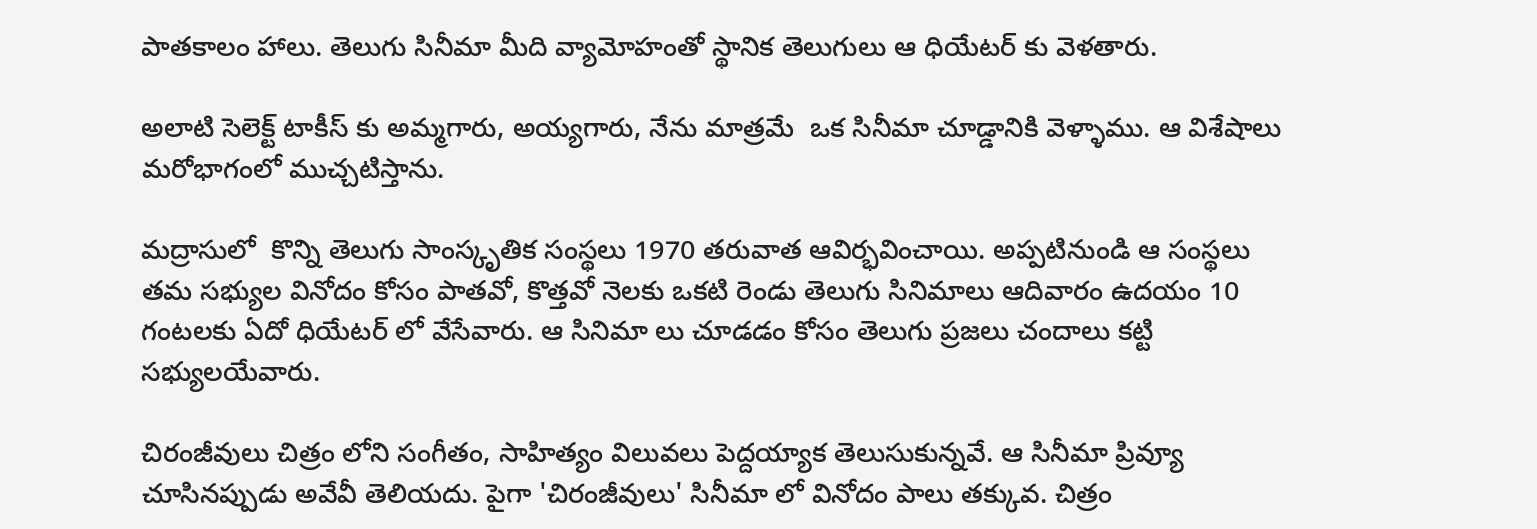పాతకాలం హాలు. తెలుగు సినీమా మీది వ్యామోహంతో స్థానిక తెలుగులు ఆ ధియేటర్ కు వెళతారు.

అలాటి సెలెక్ట్ టాకీస్ కు అమ్మగారు, అయ్యగారు, నేను మాత్రమే  ఒక సినీమా చూడ్డానికి వెళ్ళాము. ఆ విశేషాలు మరోభాగంలో ముచ్చటిస్తాను.

మద్రాసులో  కొన్ని తెలుగు సాంస్కృతిక సంస్థలు 1970 తరువాత ఆవిర్భవించాయి. అప్పటినుండి ఆ సంస్థలు తమ సభ్యుల వినోదం కోసం పాతవో, కొత్తవో నెలకు ఒకటి రెండు తెలుగు సినిమాలు ఆదివారం ఉదయం 10 గంటలకు ఏదో ధియేటర్ లో వేసేవారు. ఆ సినిమా లు చూడడం కోసం తెలుగు ప్రజలు చందాలు కట్టి సభ్యులయేవారు.

చిరంజీవులు చిత్రం లోని సంగీతం, సాహిత్యం విలువలు పెద్దయ్యాక తెలుసుకున్నవే. ఆ సినీమా ప్రివ్యూ చూసినప్పుడు అవేవీ తెలియదు. పైగా 'చిరంజీవులు' సినీమా లో వినోదం పాలు తక్కువ. చిత్రం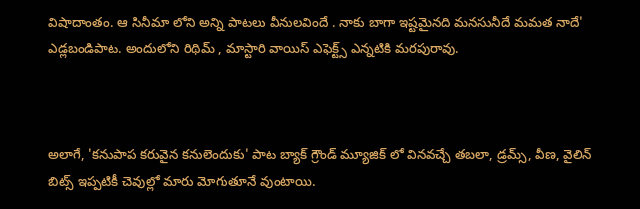విషాదాంతం. ఆ సినీమా లోని అన్ని పాటలు వీనులవిందే . నాకు బాగా ఇష్టమైనది మనసునీదే మమత నాదే' ఎడ్లబండిపాట. అందులోని రిథిమ్ , మాస్టారి వాయిస్ ఎఫెక్ట్స్ ఎన్నటికి మరపురావు.



అలాగే‌, 'కనుపాప కరువైన కనులెందుకు' పాట బ్యాక్ గ్రౌండ్ మ్యూజిక్ లో వినవచ్చే తబలా, డ్రమ్స్, వీణ, వైలిన్  బిట్స్ ఇప్పటికీ చెవుల్లో మారు మోగుతూనే వుంటాయి.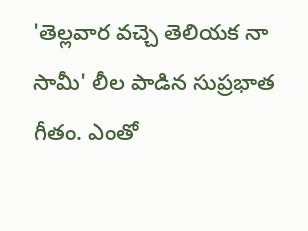'తెల్లవార వచ్చె తెలియక నా సామీ' లీల పాడిన సుప్రభాత గీతం. ఎంతో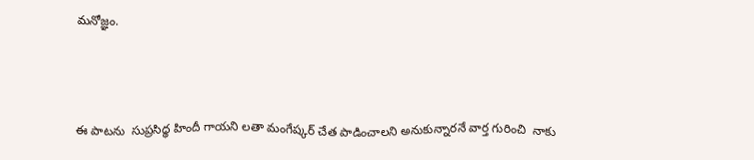మనోజ్ఞం.



ఈ పాటను  సుప్రసిధ్ధ హిందీ గాయని లతా మంగేష్కర్ చేత పాడించాలని అనుకున్నారనే వార్త గురించి  నాకు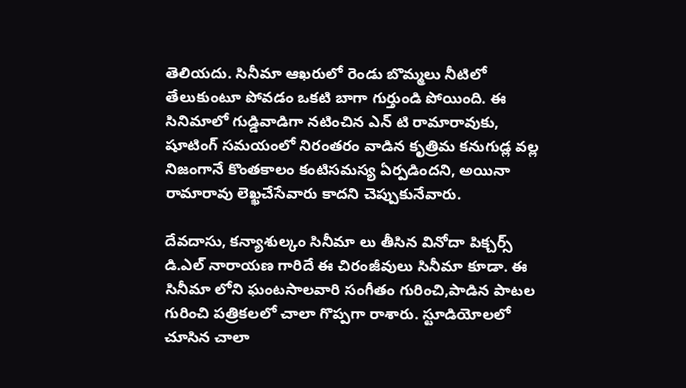తెలియదు. సినీమా ఆఖరులో రెండు బొమ్మలు నీటిలో తేలుకుంటూ పోవడం ఒకటి బాగా గుర్తుండి పోయింది. ఈ సినిమాలో గుడ్డివాడిగా నటించిన ఎన్ టి రామారావుకు, షూటింగ్ సమయంలో నిరంతరం వాడిన కృత్రిమ కనుగుడ్ల వల్ల నిజంగానే కొంతకాలం కంటిసమస్య ఏర్పడిందని, అయినా రామారావు లెఖ్ఖచేసేవారు కాదని చెప్పుకునేవారు.

దేవదాసు, కన్యాశుల్కం సినీమా లు తీసిన వినోదా పిక్చర్స్ డి.ఎల్ నారాయణ గారిదే ఈ చిరంజీవులు సినీమా కూడా. ఈ సినీమా లోని ఘంటసాలవారి సంగీతం గురించి,పాడిన పాటల గురించి పత్రికలలో చాలా గొప్పగా రాశారు. స్టూడియోలలో చూసిన చాలా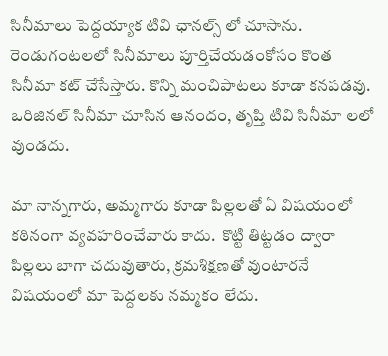సినీమాలు పెద్దయ్యాక టివి ఛానల్స్ లో చూసాను. రెండుగంటలలో సినీమాలు పూర్తిచేయడంకోసం కొంత సినీమా కట్ చేసేస్తారు. కొన్ని మంచిపాటలు కూడా కనపడవు. ఒరిజినల్ సినీమా చూసిన ఆనందం, తృప్తి టివి సినీమా లలో వుండదు.

మా నాన్నగారు, అమ్మగారు కూడా పిల్లలతో ఏ విషయంలో కఠినంగా వ్యవహరించేవారు కాదు.  కొట్టి తిట్టడం ద్వారా పిల్లలు బాగా చదువుతారు, క్రమశిక్షణతో వుంటారనే విషయంలో మా పెద్దలకు నమ్మకం లేదు.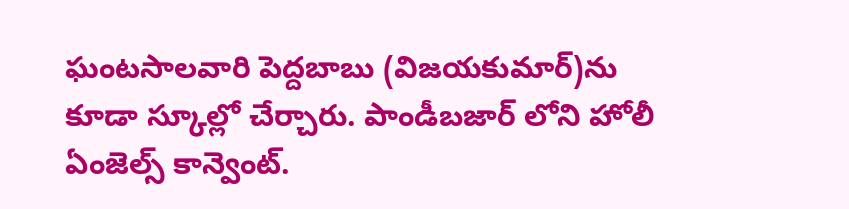ఘంటసాలవారి పెద్దబాబు (విజయకుమార్)ను కూడా స్కూల్లో చేర్చారు. పాండీబజార్ లోని హోలీ ఏంజెల్స్ కాన్వెంట్.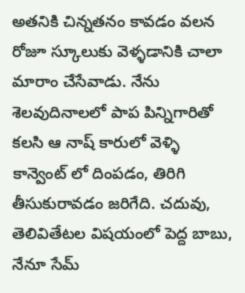అతనికి చిన్నతనం కావడం వలన  రోజూ స్కూలుకు వెళ్ళడానికి చాలా మారాం చేసేవాడు. నేను శెలవుదినాలలో పాప పిన్నిగారితో కలసి ఆ నాష్ కారులో వెళ్ళి కాన్వెంట్ లో దింపడం, తిరిగి తీసుకురావడం జరిగేది. చదువు, తెలివితేటల విషయంలో పెద్ద బాబు, నేనూ సేమ్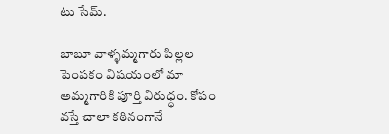టు సేమ్.

బాబూ వాళ్ళమ్మగారు పిల్లల పెంపకం విషయంలో మా అమ్మగారికి పూర్తి విరుధ్ధం. కోపం వస్తే చాలా కఠినంగానే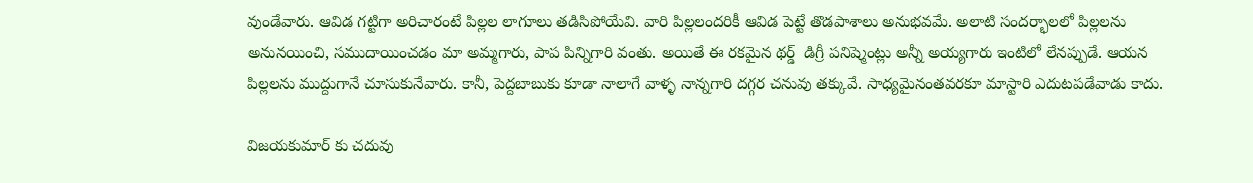వుండేవారు. ఆవిడ గట్టిగా అరిచారంటే పిల్లల లాగూలు తడిసిపోయేవి. వారి పిల్లలందరికీ ఆవిడ పెట్టే తొడపాశాలు అనుభవమే. అలాటి సందర్భాలలో పిల్లలను అనునయించి, సముదాయించడం మా అమ్మగారు, పాప పిన్నిగారి వంతు. అయితే ఈ రకమైన థర్డ్  డిగ్రీ పనిష్మెంట్లు అన్నీ అయ్యగారు ఇంటిలో లేనప్పుడే. ఆయన పిల్లలను ముద్దుగానే చూసుకునేవారు. కానీ, పెద్దబాబుకు కూడా నాలాగే వాళ్ళ నాన్నగారి దగ్గర చనువు తక్కువే. సాధ్యమైనంతవరకూ మాస్టారి ఎదుటపడేవాడు కాదు.

విజయకుమార్ కు చదువు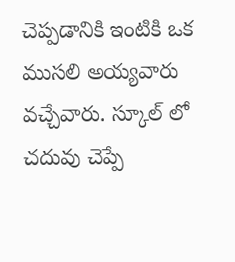చెప్పడానికి ఇంటికి ఒక ముసలి అయ్యవారు వచ్చేవారు. స్కూల్ లో చదువు చెప్పే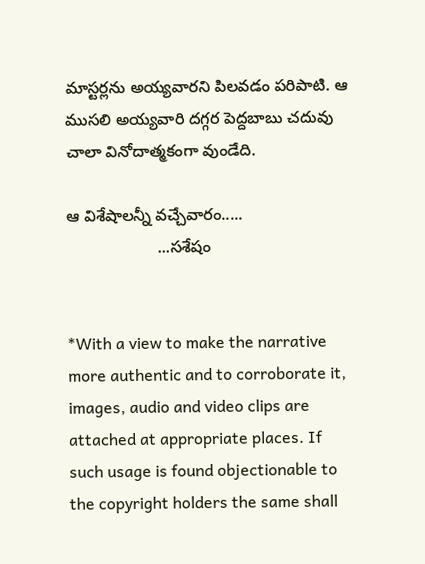మాస్టర్లను అయ్యవారని పిలవడం పరిపాటి. ఆ ముసలి అయ్యవారి దగ్గర పెద్దబాబు చదువు చాలా వినోదాత్మకంగా వుండేది.

ఆ విశేషాలన్నీ వచ్చేవారం.....
                    ...సశేషం


*With a view to make the narrative more authentic and to corroborate it, images, audio and video clips are attached at appropriate places. If such usage is found objectionable to the copyright holders the same shall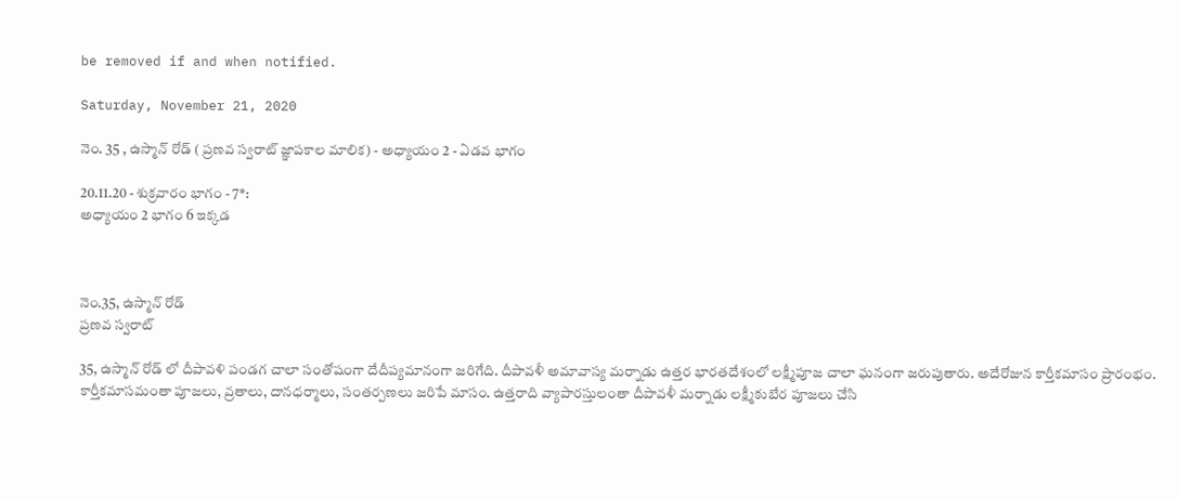be removed if and when notified.

Saturday, November 21, 2020

నెం. 35 , ఉస్మాన్ రోడ్ ( ప్రణవ స్వరాట్ జ్ఞాపకాల మాలిక) - అధ్యాయం 2 - ఏడవ భాగం

20.11.20 - శుక్రవారం భాగం - 7*:
అధ్యాయం 2 భాగం 6 ఇక్కడ



నెం.35, ఉస్మాన్ రోడ్
ప్రణవ స్వరాట్

35, ఉస్మాన్ రోడ్ లో దీపావళి పండగ చాలా సంతోషంగా దేదీప్యమానంగా జరిగేది. దీపావళీ అమావాస్య మర్నాడు ఉత్తర భారతదేశంలో లక్ష్మీపూజ చాలా ఘనంగా జరుపుతారు. అదేరోజున కార్తీకమాసం ప్రారంభం. కార్తీకమాసమంతా పూజలు, వ్రతాలు, దానధర్మాలు, సంతర్పణలు జరిపే మాసం. ఉత్తరాది వ్యాపారస్తులంతా దీపావళీ మర్నాడు లక్ష్మీకుబేర పూజలు చేసి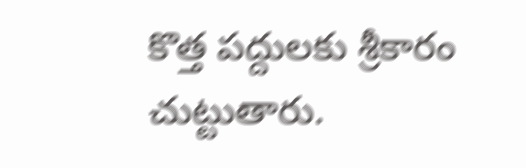కొత్త పద్దులకు శ్రీకారం చుట్టుతారు.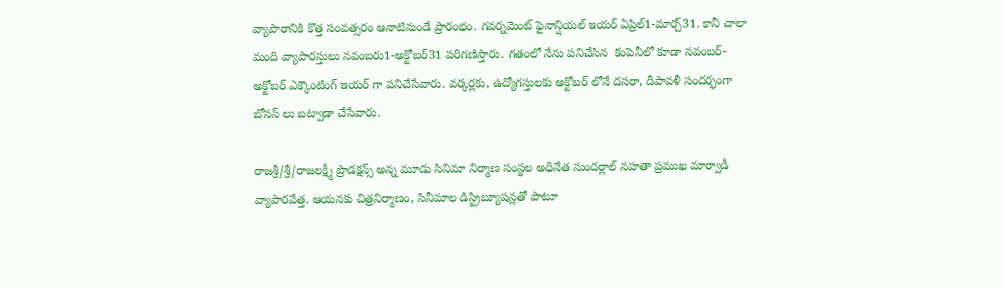వ్యాపారానికి కొత్త సంవత్సరం ఆనాటినుండే ప్రారంభం. గవర్నమెంట్ ఫైనాన్షియల్ ఇయర్ ఏప్రిల్1-మార్చ్31. కానీ చాలా మంది వ్యాపారస్తులు నవంబరు1-అక్టోబర్31 పరిగణిస్తారు. గతంలో నేను పనిచేసిన  కంపెనీలో కూడా నవంబర్-అక్టోబర్ ఎక్కౌంటింగ్ ఇయర్ గా పనిచేసేవారు. వర్కర్లకు, ఉద్యోగస్తులకు అక్టోబర్ లోనే దసరా, దీపావళీ సందర్భంగా బోనస్ లు బట్వాడా చేసేవారు.

రాజశ్రీ/శ్రీ/రాజలక్ష్మీ ప్రొడక్షన్స్ అన్న మూడు సినిమా నిర్మాణ సంస్థల అధినేత సుందర్లాల్ నహతా ప్రముఖ మార్వాడీ వ్యాపారవేత్త. ఆయనకు చిత్రనిర్మాణం, సినీమాల డిస్ట్రిబ్యూషన్లతో పాటూ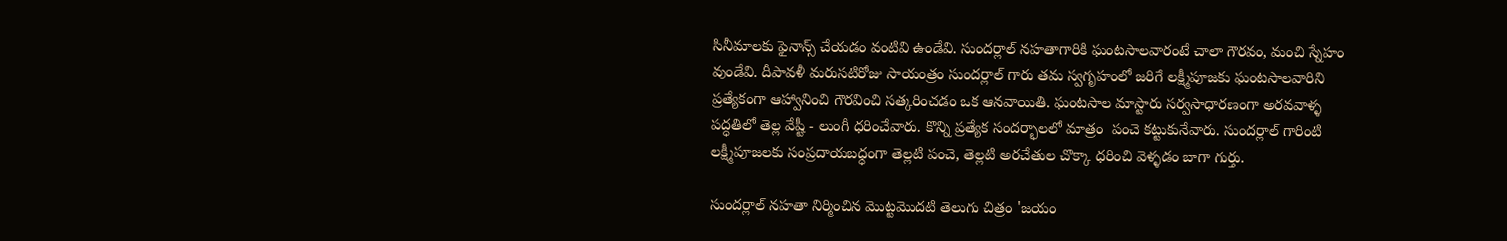సినీమాలకు ఫైనాన్స్ చేయడం వంటివి ఉండేవి. సుందర్లాల్ నహతాగారికి ఘంటసాలవారంటే చాలా గౌరవం, మంచి స్నేహం వుండేవి. దీపావళీ మరుసటిరోజు సాయంత్రం సుందర్లాల్ గారు తమ స్వగృహంలో జరిగే లక్ష్మీపూజకు ఘంటసాలవారిని ప్రత్యేకంగా ఆహ్వానించి గౌరవించి సత్కరించడం ఒక ఆనవాయితి. ఘంటసాల మాస్టారు సర్వసాధారణంగా అరవవాళ్ళ పద్ధతిలో తెల్ల వేష్టీ - లుంగీ ధరించేవారు. కొన్ని ప్రత్యేక సందర్భాలలో మాత్రం  పంచె కట్టుకునేవారు. సుందర్లాల్ గారింటి లక్ష్మీపూజలకు సంప్రదాయబధ్ధంగా తెల్లటి పంచె, తెల్లటి అరచేతుల చొక్కా ధరించి వెళ్ళడం బాగా గుర్తు.

సుందర్లాల్ నహతా నిర్మించిన మొట్టమొదటి తెలుగు చిత్రం 'జయం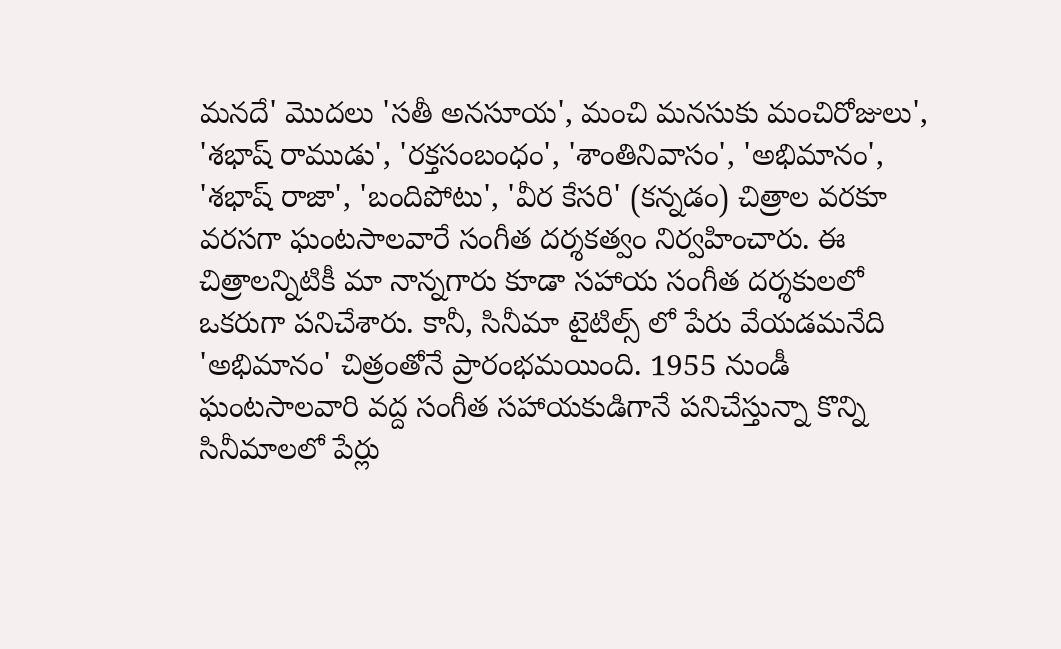మనదే' మొదలు 'సతీ అనసూయ', మంచి మనసుకు మంచిరోజులు', 'శభాష్ రాముడు', 'రక్తసంబంధం', 'శాంతినివాసం', 'అభిమానం', 'శభాష్ రాజా', 'బందిపోటు', 'వీర కేసరి' (కన్నడం) చిత్రాల వరకూ వరసగా ఘంటసాలవారే సంగీత దర్శకత్వం నిర్వహించారు. ఈ చిత్రాలన్నిటికీ మా నాన్నగారు కూడా సహాయ సంగీత దర్శకులలో ఒకరుగా పనిచేశారు. కానీ, సినీమా టైటిల్స్ లో పేరు వేయడమనేది 'అభిమానం' చిత్రంతోనే ప్రారంభమయింది. 1955 నుండీ ఘంటసాలవారి వద్ద సంగీత సహాయకుడిగానే పనిచేస్తున్నా కొన్ని సినీమాలలో పేర్లు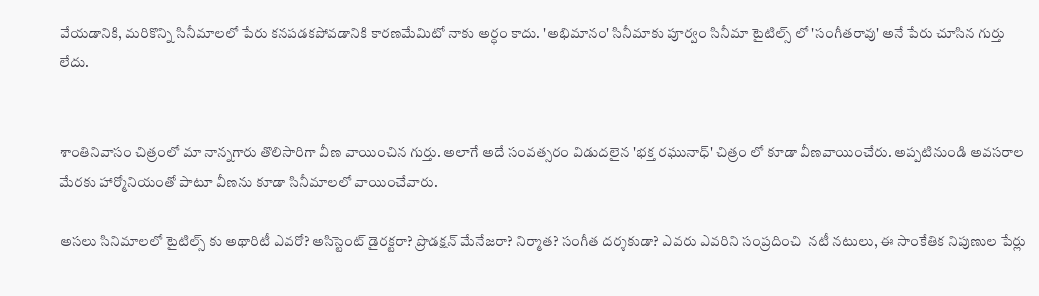వేయడానికి, మరికొన్ని సినీమాలలో పేరు కనపడకపోవడానికి కారణమేమిటో నాకు అర్ధం కాదు. 'అభిమానం' సినీమాకు పూర్వం సినీమా టైటిల్స్ లో 'సంగీతరావు' అనే పేరు చూసిన గుర్తు లేదు.


శాంతినివాసం చిత్రంలో మా నాన్నగారు తొలిసారిగా వీణ వాయించిన గుర్తు. అలాగే అదే సంవత్సరం విడుదలైన 'భక్త రఘునాధ్' చిత్రం లో కూడా వీణవాయించేరు. అప్పటినుండి అవసరాల మేరకు హార్మోనియంతో పాటూ వీణను కూడా సినీమాలలో వాయించేవారు.

అసలు సినిమాలలో టైటిల్స్ కు అథారిటీ ఎవరో? అసిస్టెంట్ డైరక్టరా? ప్రొడక్షన్ మేనేజరా? నిర్మాత? సంగీత దర్శకుడా? ఎవరు ఎవరిని సంప్రదించి  నటీ నటులు, ఈ సాంకేతిక నిపుణుల పేర్లు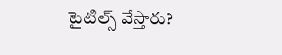టైటిల్స్ వేస్తారు?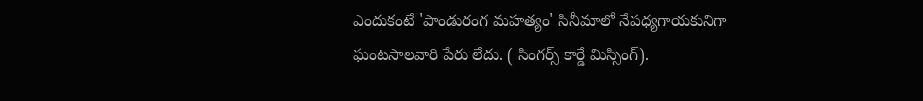ఎందుకంటే 'పాండురంగ మహత్యం' సినీమాలో నేపధ్యగాయకునిగా ఘంటసాలవారి పేరు లేదు. ( సింగర్స్ కార్డే మిస్సింగ్).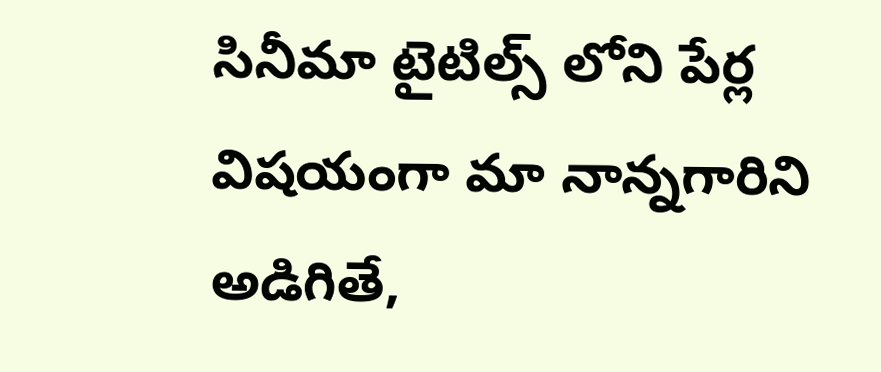సినీమా టైటిల్స్ లోని పేర్ల విషయంగా మా నాన్నగారిని అడిగితే,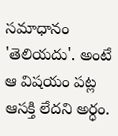సమాధానం 'తెలియదు'. అంటే ఆ విషయం పట్ల ఆసక్తి లేదని అర్ధం.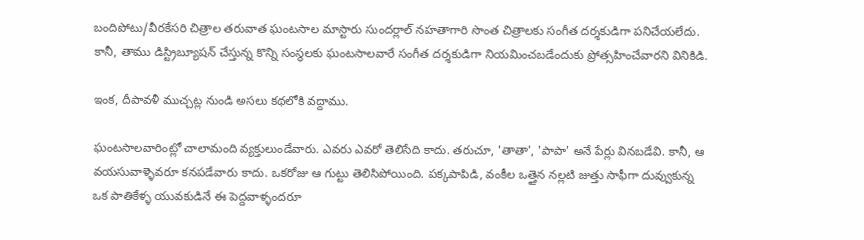బందిపోటు/వీరకేసరి చిత్రాల తరువాత ఘంటసాల మాస్టారు సుందర్లాల్ నహతాగారి సొంత చిత్రాలకు సంగీత దర్శకుడిగా పనిచేయలేదు. కానీ, తాము డిస్ట్రిబ్యూషన్ చేస్తున్న కొన్ని సంస్థలకు ఘంటసాలవారే సంగీత దర్శకుడిగా నియమించబడేందుకు ప్రోత్సహించేవారని వినికిడి.

ఇంక, దీపావళీ ముచ్చట్ల నుండి అసలు కథలోకి వద్దాము.

ఘంటసాలవారింట్లో చాలామంది వ్యక్తులుండేవారు. ఎవరు ఎవరో తెలిసేది కాదు. తరుచూ, 'తాతా', 'పాపా' అనే పేర్లు వినబడేవి. కానీ, ఆ వయసువాళ్ళెవరూ కనపడేవారు కాదు. ఒకరోజు ఆ గుట్టు తెలిసిపోయింది. పక్కపాపిడి, వంకీల ఒత్తైన నల్లటి జుత్తు సాఫీగా దువ్వుకున్న ఒక పాతికేళ్ళ యువకుడినే ఈ పెద్దవాళ్ళందరూ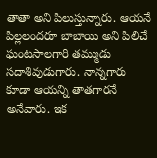తాతా అని పిలుస్తున్నారు. ఆయనే పిల్లలందరూ బాబాయి అని పిలిచే ఘంటసాలగారి తమ్ముడు సదాశివుడుగారు. నాన్నగారు కూడా ఆయన్ని తాతగారనే అనేవారు. ఇక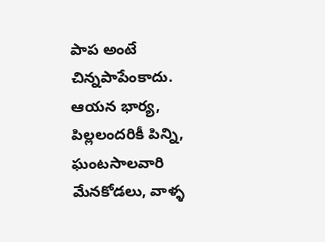పాప అంటే చిన్నపాపేంకాదు. ఆయన భార్య, పిల్లలందరికీ పిన్ని, ఘంటసాలవారి మేనకోడలు, వాళ్ళ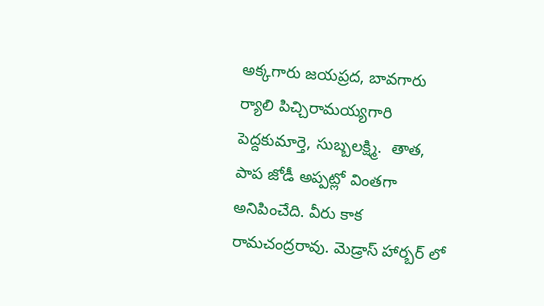అక్కగారు జయప్రద, బావగారు ర్యాలి పిచ్చిరామయ్యగారి పెద్దకుమార్తె, సుబ్బలక్ష్మి.  తాత, పాప జోడీ అప్పట్లో వింతగా అనిపించేది. వీరు కాక రామచంద్రరావు. మెడ్రాస్ హార్బర్ లో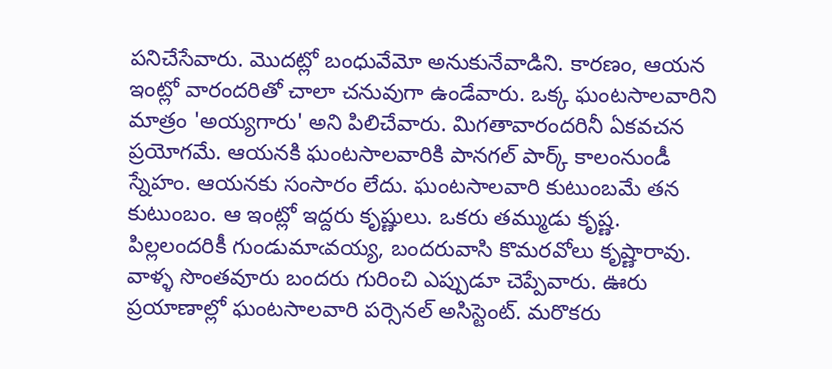పనిచేసేవారు. మొదట్లో బంధువేమో అనుకునేవాడిని. కారణం, ఆయన ఇంట్లో వారందరితో చాలా చనువుగా ఉండేవారు. ఒక్క ఘంటసాలవారిని మాత్రం 'అయ్యగారు' అని పిలిచేవారు. మిగతావారందరినీ ఏకవచన ప్రయోగమే. ఆయనకి ఘంటసాలవారికి పానగల్ పార్క్ కాలంనుండీ స్నేహం. ఆయనకు సంసారం లేదు. ఘంటసాలవారి కుటుంబమే తన కుటుంబం. ఆ ఇంట్లో ఇద్దరు కృష్ణులు. ఒకరు తమ్ముడు కృష్ణ. పిల్లలందరికీ గుండుమాఁవయ్య, బందరువాసి కొమరవోలు కృష్ణారావు.  వాళ్ళ సొంతవూరు బందరు గురించి ఎప్పుడూ చెప్పేవారు. ఊరు ప్రయాణాల్లో ఘంటసాలవారి పర్సెనల్ అసిస్టెంట్. మరొకరు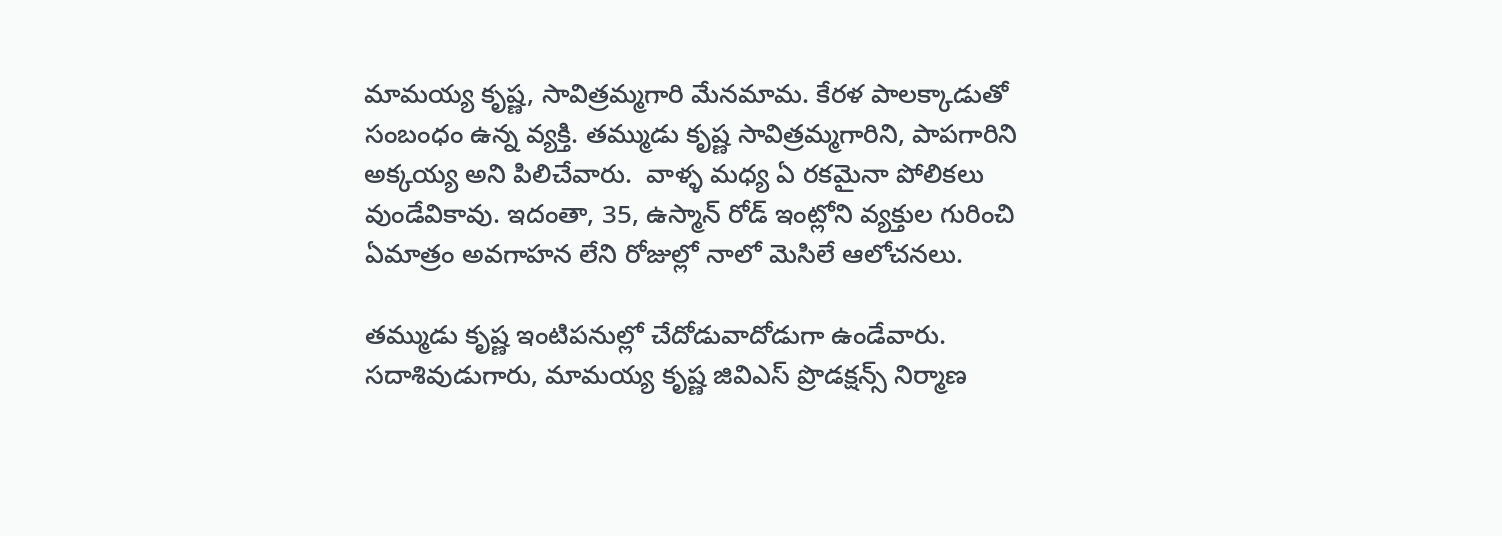మామయ్య కృష్ణ, సావిత్రమ్మగారి మేనమామ. కేరళ పాలక్కాడుతో సంబంధం ఉన్న వ్యక్తి. తమ్ముడు కృష్ణ సావిత్రమ్మగారిని, పాపగారిని అక్కయ్య అని పిలిచేవారు.  వాళ్ళ మధ్య ఏ రకమైనా పోలికలు వుండేవికావు. ఇదంతా, 35, ఉస్మాన్ రోడ్ ఇంట్లోని వ్యక్తుల గురించి ఏమాత్రం అవగాహన లేని రోజుల్లో నాలో మెసిలే ఆలోచనలు.

తమ్ముడు కృష్ణ ఇంటిపనుల్లో చేదోడువాదోడుగా ఉండేవారు. సదాశివుడుగారు, మామయ్య కృష్ణ జివిఎస్ ప్రొడక్షన్స్ నిర్మాణ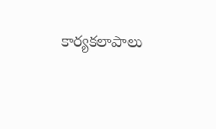కార్యకలాపాలు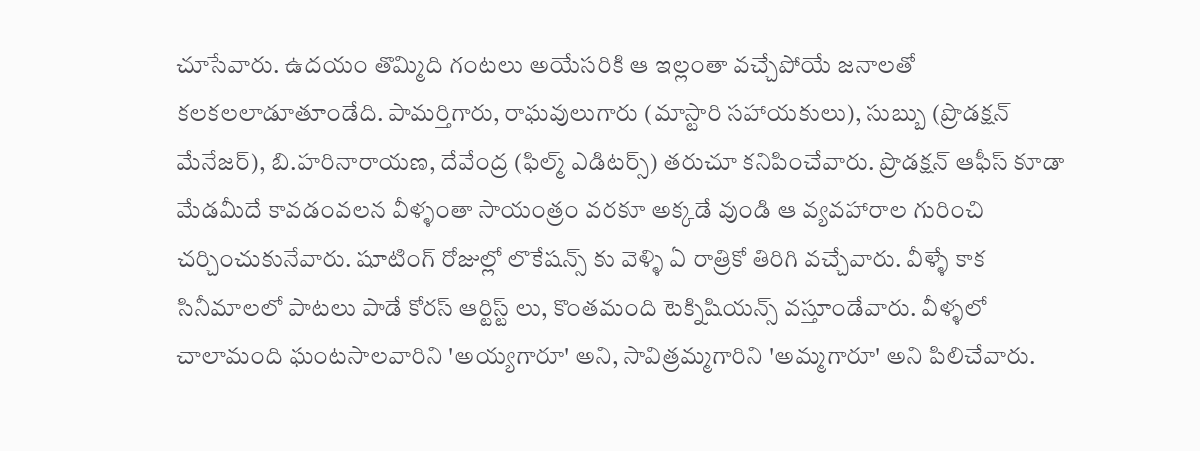చూసేవారు. ఉదయం తొమ్మిది గంటలు అయేసరికి ఆ ఇల్లంతా వచ్చేపోయే జనాలతో కలకలలాడూతూండేది. పామర్తిగారు, రాఘవులుగారు (మాస్టారి సహాయకులు), సుబ్బు (ప్రొడక్షన్ మేనేజర్), బి.హరినారాయణ, దేవేంద్ర (ఫిల్మ్ ఎడిటర్స్) తరుచూ కనిపించేవారు. ప్రొడక్షన్ ఆఫీస్ కూడా మేడమీదే కావడంవలన వీళ్ళంతా సాయంత్రం వరకూ అక్కడే వుండి ఆ వ్యవహారాల గురించి చర్చించుకునేవారు. షూటింగ్ రోజుల్లో లొకేషన్స్ కు వెళ్ళి ఏ రాత్రికో తిరిగి వచ్చేవారు. వీళ్ళే కాక సినీమాలలో పాటలు పాడే కోరస్ ఆర్టిస్ట్ లు, కొంతమంది టెక్నిషియన్స్ వస్తూండేవారు. వీళ్ళలో చాలామంది ఘంటసాలవారిని 'అయ్యగారూ' అని, సావిత్రమ్మగారిని 'అమ్మగారూ' అని పిలిచేవారు.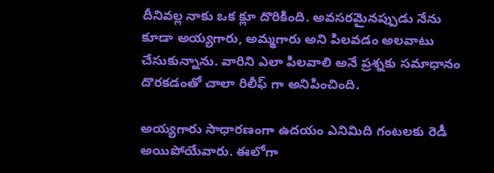దీనివల్ల నాకు ఒక క్లూ దొరికింది. అవసరమైనప్పుడు నేను కూడా అయ్యగారు, అమ్మగారు అని పిలవడం అలవాటు చేసుకున్నాను. వారిని ఎలా పిలవాలి అనే ప్రశ్నకు సమాధానం దొరకడంతో చాలా రిలీఫ్ గా అనిపించింది.

అయ్యగారు సాధారణంగా ఉదయం ఎనిమిది గంటలకు రెడీ అయిపోయేవారు. ఈలోగా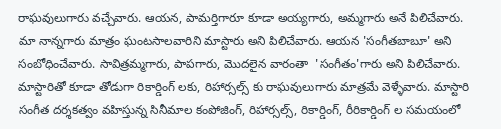రాఘవులుగారు వచ్చేవారు. ఆయన, పామర్తిగారూ కూడా అయ్యగారు, అమ్మగారు అనే పిలిచేవారు. మా నాన్నగారు మాత్రం ఘంటసాలవారిని మాస్టారు అని పిలిచేవారు. ఆయన 'సంగీతబాబూ' అని సంబోధించేవారు. సావిత్రమ్మగారు, పాపగారు, మొదలైన వారంతా  'సంగీతం'గారు అని పిలిచేవారు.  మాస్టారితో కూడా తోడుగా రికార్డింగ్ లకు, రిహార్సల్స్ కు రాఘవులుగారు మాత్రమే వెళ్ళేవారు. మాస్టారి సంగీత దర్శకత్వం వహిస్తున్న సినీమాల కంపోజింగ్, రిహార్సల్స్, రికార్డింగ్, రీరికార్డింగ్ ల సమయంలో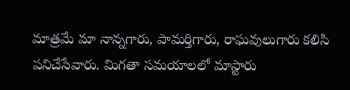మాత్రమే మా నాన్నగారు, పామర్తిగారు, రాఘవులుగారు కలిసి పనిచేసేవారు. మిగతా సమయాలలో మాస్టారు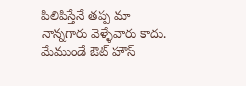పిలిపిస్తేనే తప్ప మా నాన్నగారు వెళ్ళేవారు కాదు. మేముండే ఔట్ హౌస్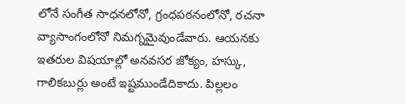లోనే సంగీత సాధనలోనో, గ్రంధపఠనంలోనో, రచనా వ్యాసాంగంలోనో నిమగ్నమైవుండేవారు. ఆయనకు ఇతరుల విషయాల్లో అనవసర జోక్యం, హస్కు, గాలికబుర్లు అంటే ఇష్టముండేదికాదు. పిల్లలం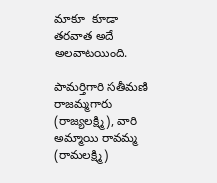మాకూ  కూడా తరవాత అదే అలవాటయింది.

పామర్తిగారి సతీమణి రాజమ్మగారు (రాజ్యలక్ష్మి), వారి అమ్మాయి రావమ్మ (రామలక్ష్మి)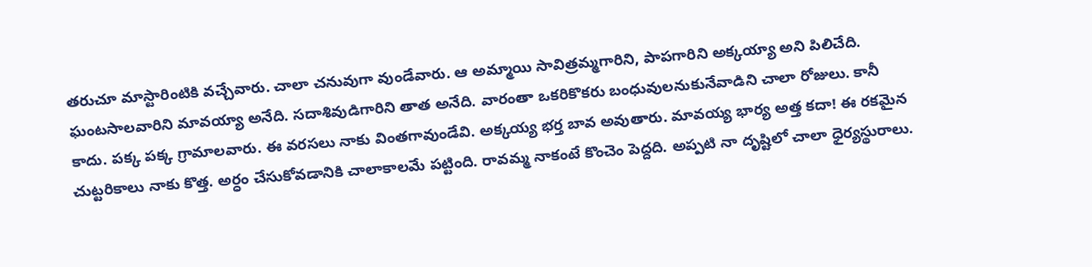తరుచూ మాస్టారింటికి వచ్చేవారు. చాలా చనువుగా వుండేవారు. ఆ అమ్మాయి సావిత్రమ్మగారిని, పాపగారిని అక్కయ్యా అని పిలిచేది. ఘంటసాలవారిని మావయ్యా అనేది. సదాశివుడిగారిని తాత అనేది. వారంతా ఒకరికొకరు బంధువులనుకునేవాడిని చాలా రోజులు. కానీ కాదు. పక్క పక్క గ్రామాలవారు. ఈ వరసలు నాకు వింతగావుండేవి. అక్కయ్య భర్త బావ అవుతారు. మావయ్య భార్య అత్త కదా! ఈ రకమైన చుట్టరికాలు నాకు కొత్త. అర్ధం చేసుకోవడానికి చాలాకాలమే పట్టింది. రావమ్మ నాకంటే కొంచెం పెద్దది. అప్పటి నా దృష్టిలో చాలా ధైర్యస్థురాలు.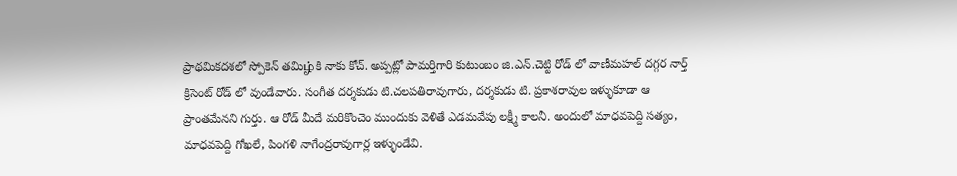ప్రాథమికదశలో స్పోకెన్ తమిழ்కి నాకు కోచ్. అప్పట్లో పామర్తిగారి కుటుంబం జి.ఎన్.చెట్టి రోడ్ లో వాణీమహల్ దగ్గర నార్త్ క్రిసెంట్ రోడ్ లో వుండేవారు. సంగీత దర్శకుడు టి.చలపతిరావుగారు, దర్శకుడు టి. ప్రకాశరావుల ఇళ్ళుకూడా ఆ ప్రాంతమేనని గుర్తు. ఆ రోడ్ మీదే మరికొంచెం ముందుకు వెళితే ఎడమవేపు లక్ష్మీ కాలనీ. అందులో మాధవపెద్ది సత్యం, మాధవపెద్ది గోఖలే, పింగళి నాగేంద్రరావుగార్ల ఇళ్ళుండేవి.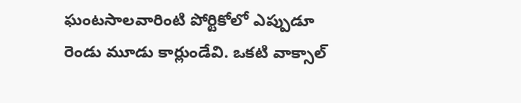ఘంటసాలవారింటి పోర్టికోలో ఎప్పుడూ రెండు మూడు కార్లుండేవి. ఒకటి వాక్సాల్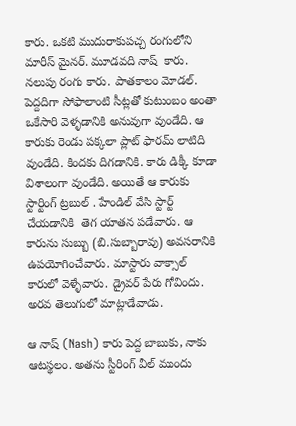కారు. ఒకటి ముదురాకుపచ్చ రంగులోని మారీస్ మైనర్. మూడవది నాష్  కారు. నలుపు రంగు కారు. పాతకాలం మోడల్. పెద్దదిగా సోఫాలాంటి సీట్లతో కుటుంబం అంతా ఒకేసారి వెళ్ళడానికి అనువుగా వుండేది. ఆ కారుకు రెండు పక్కలా ప్లాట్ ఫారమ్ లాటిది వుండేది. కిందకు దిగడానికి. కారు డిక్కీ కూడా విశాలంగా వుండేది. అయితే ఆ కారుకు స్టార్టింగ్ ట్రబుల్ . హేండిల్ వేసి స్టార్ట్ చేయడానికి  తెగ యాతన పడేవారు. ఆ కారును సుబ్బు (బి.సుబ్బారావు) అవసరానికి ఉపయోగించేవారు. మాస్టారు వాక్సాల్ కారులో వెళ్ళేవారు. డ్రైవర్ పేరు గోవిందు. అరవ తెలుగులో మాట్లాడేవాడు.

ఆ నాష్ (Nash) కారు పెద్ద బాబుకు, నాకు ఆటస్థలం. అతను స్టీరింగ్ వీల్ ముందు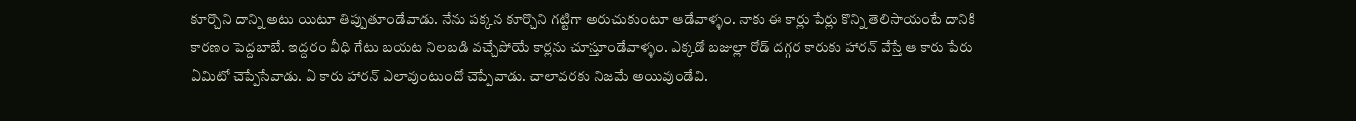కూర్చొని దాన్ని అటు యిటూ తిప్పుతూండేవాడు. నేను పక్కన కూర్చొని గట్టిగా అరుచుకుంటూ ఆడేవాళ్ళం. నాకు ఈ కార్లు పేర్లు కొన్ని తెలిసాయంటే దానికి కారణం పెద్దబాబే. ఇద్దరం వీధి గేటు బయట నిలబడి వచ్చేపోయే కార్లను చూస్తూండేవాళ్ళం. ఎక్కడో బజుల్లా రోడ్ దగ్గర కారుకు హారన్ వేస్తే ఆ కారు పేరు ఏమిటో చెప్పేసేవాడు. ఏ కారు హారన్ ఎలావుంటుందో చెప్పేవాడు. చాలావరకు నిజమే అయివుండేవి.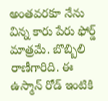అంతవరకూ నేను విన్న కారు పేరు ఫోర్డ్ మాత్రమే. బొబ్బిలి రాణీగారిది. ఈ ఉస్మాన్ రోడ్ ఇంటికి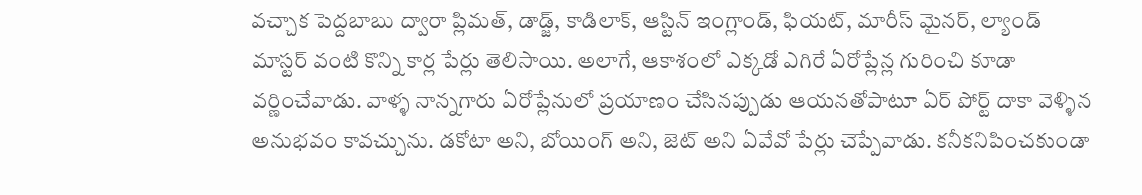వచ్చాక పెద్దబాబు ద్వారా ప్లిమత్, డాడ్జ్, కాడిలాక్, ఆస్టిన్ ఇంగ్లాండ్, ఫియట్, మారీస్ మైనర్, ల్యాండ్ మాస్టర్ వంటి కొన్ని కార్ల పేర్లు తెలిసాయి. అలాగే, ఆకాశంలో ఎక్కడో ఎగిరే ఏరోప్లేన్ల గురించి కూడా వర్ణించేవాడు. వాళ్ళ నాన్నగారు ఏరోప్లేనులో ప్రయాణం చేసినప్పుడు ఆయనతోపాటూ ఏర్ పోర్ట్ దాకా వెళ్ళిన అనుభవం కావచ్చును. డకోటా అని, బోయింగ్ అని, జెట్ అని ఏవేవో పేర్లు చెప్పేవాడు. కనీకనిపించకుండా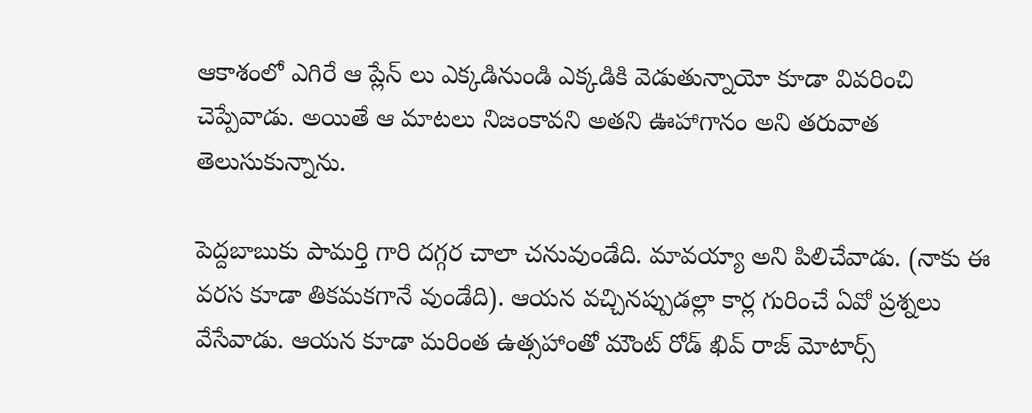ఆకాశంలో ఎగిరే ఆ ప్లేన్ లు ఎక్కడినుండి ఎక్కడికి వెడుతున్నాయో కూడా వివరించి చెప్పేవాడు. అయితే ఆ మాటలు నిజంకావని అతని ఊహాగానం అని తరువాత తెలుసుకున్నాను.

పెద్దబాబుకు పామర్తి గారి దగ్గర చాలా చనువుండేది. మావయ్యా అని పిలిచేవాడు. (నాకు ఈ వరస కూడా తికమకగానే వుండేది). ఆయన వచ్చినప్పుడల్లా కార్ల గురించే ఏవో ప్రశ్నలు వేసేవాడు. ఆయన కూడా మరింత ఉత్సహాంతో మౌంట్ రోడ్ ఖివ్ రాజ్ మోటార్స్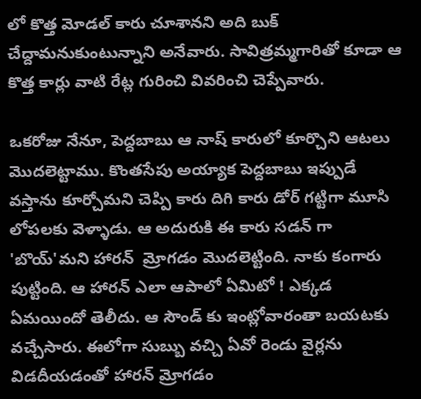లో కొత్త మోడల్ కారు చూశానని అది బుక్ చేద్దామనుకుంటున్నాని అనేవారు. సావిత్రమ్మగారితో కూడా ఆ కొత్త కార్లు వాటి రేట్ల గురించి వివరించి చెప్పేవారు.

ఒకరోజు నేనూ, పెద్దబాబు ఆ నాష్ కారులో కూర్చొని ఆటలు మొదలెట్టాము. కొంతసేపు అయ్యాక పెద్దబాబు ఇప్పుడే వస్తాను కూర్చోమని చెప్పి కారు దిగి కారు డోర్ గట్టిగా మూసి లోపలకు వెళ్ళాడు. ఆ అదురుకి ఈ కారు సడన్ గా 'బొయ్'మని హారన్  మ్రోగడం మొదలెట్టింది. నాకు కంగారు పుట్టింది. ఆ హారన్ ఎలా ఆపాలో ఏమిటో ! ఎక్కడ ఏమయిందో తెలీదు. ఆ సౌండ్ కు ఇంట్లోవారంతా బయటకు వచ్చేసారు. ఈలోగా సుబ్బు వచ్చి ఏవో రెండు వైర్లను విడదీయడంతో హారన్ మ్రోగడం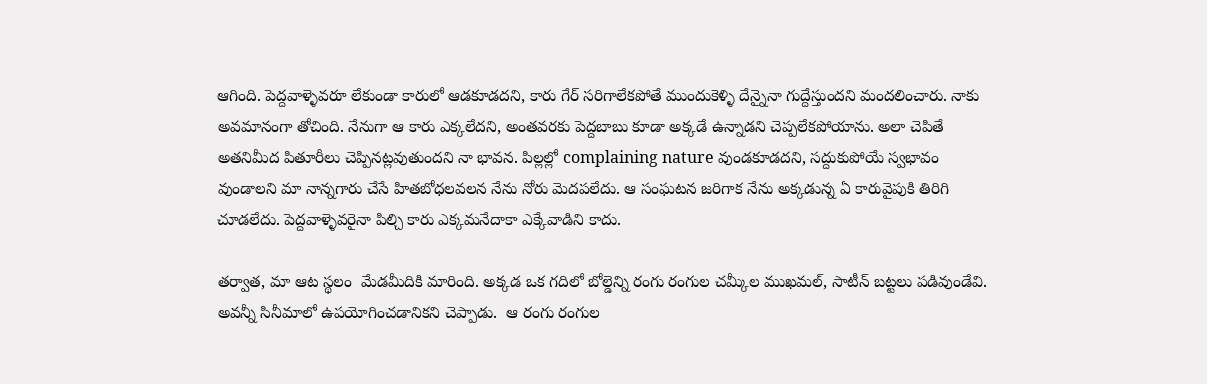ఆగింది. పెద్దవాళ్ళెవరూ లేకుండా కారులో ఆడకూడదని, కారు గేర్ సరిగాలేకపోతే ముందుకెళ్ళి దేన్నైనా గుద్దేస్తుందని మందలించారు. నాకు అవమానంగా తోచింది. నేనుగా ఆ కారు ఎక్కలేదని, అంతవరకు పెద్దబాబు కూడా అక్కడే ఉన్నాడని చెప్పలేకపోయాను. అలా చెపితే అతనిమీద పితూరీలు చెప్పినట్లవుతుందని నా భావన. పిల్లల్లో complaining nature వుండకూడదని, సద్దుకుపోయే స్వభావం వుండాలని మా నాన్నగారు చేసే హితబోధలవలన నేను నోరు మెదపలేదు. ఆ సంఘటన జరిగాక నేను అక్కడున్న ఏ కారువైపుకి తిరిగి చూడలేదు. పెద్దవాళ్ళెవరైనా పిల్చి కారు ఎక్కమనేదాకా ఎక్కేవాడిని కాదు.

తర్వాత, మా ఆట స్థలం  మేడమీదికి మారింది. అక్కడ ఒక గదిలో బోల్డెన్ని రంగు రంగుల చమ్కీల ముఖమల్, సాటీన్ బట్టలు పడివుండేవి. అవన్నీ సినీమాలో ఉపయోగించడానికని చెప్పాడు.  ఆ రంగు రంగుల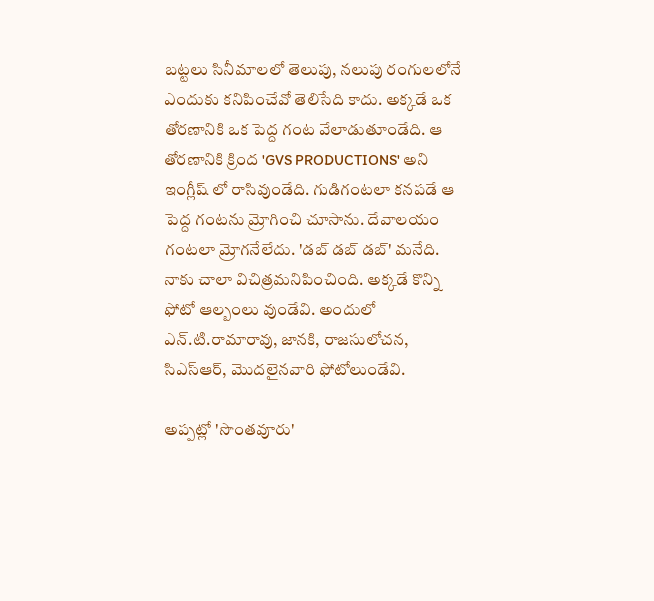బట్టలు సినీమాలలో తెలుపు, నలుపు రంగులలోనే ఎందుకు కనిపించేవో తెలిసేది కాదు. అక్కడే ఒక తోరణానికి ఒక పెద్ద గంట వేలాడుతూండేది. ఆ తోరణానికి క్రింద 'GVS PRODUCTIONS' అని ఇంగ్లీష్ లో రాసివుండేది. గుడిగంటలా కనపడే ఆ పెద్ద గంటను మ్రోగించి చూసాను. దేవాలయం గంటలా మ్రోగనేలేదు. 'డబ్ డబ్ డబ్' మనేది. నాకు చాలా విచిత్రమనిపించింది. అక్కడే కొన్ని ఫోటో ఆల్బంలు వుండేవి. అందులో ఎన్.టి.రామారావు, జానకి, రాజసులోచన, సిఎస్ఆర్, మొదలైనవారి ఫోటోలుండేవి.

అప్పట్లో 'సొంతవూరు'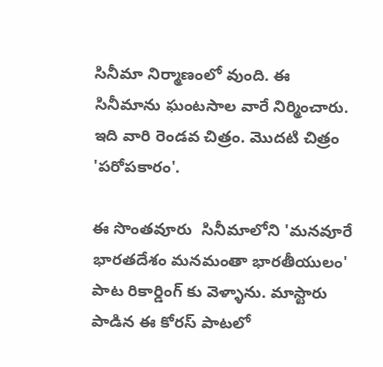సినీమా నిర్మాణంలో వుంది. ఈ సినీమాను ఘంటసాల వారే నిర్మించారు. ఇది వారి రెండవ చిత్రం. మొదటి చిత్రం 'పరోపకారం'.

ఈ సొంతవూరు  సినీమాలోని 'మనవూరే భారతదేశం మనమంతా భారతీయులం' పాట రికార్డింగ్ కు వెళ్ళాను. మాస్టారు పాడిన ఈ కోరస్ పాటలో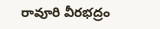రావూరి వీరభద్రం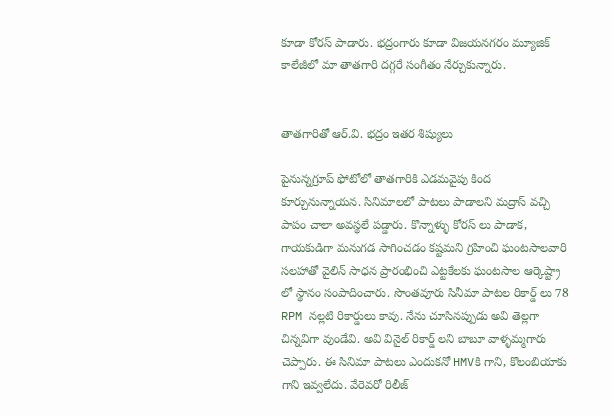కూడా కోరస్ పాడారు. భద్రంగారు కూడా విజయనగరం మ్యూజిక్ కాలేజీలో మా తాతగారి దగ్గరే సంగీతం నేర్చుకున్నారు.


తాతగారితో ఆర్.వి. భద్రం ఇతర శిష్యులు

పైనున్నగ్రూప్ ఫోటోలో తాతగారికి ఎడమవైపు కింద కూర్చునున్నాయన. సినిమాలలో పాటలు పాడాలని మద్రాస్ వచ్చి  పాపం చాలా అవస్థలే పడ్డారు. కొన్నాళ్ళు కోరస్ లు పాడాక, గాయకుడిగా మనుగడ సాగించడం కష్టమని గ్రహించి ఘంటసాలవారి సలహాతో వైలిన్ సాధన ప్రారంభించి ఎట్టకేలకు ఘంటసాల ఆర్కెష్ట్రా లో స్థానం సంపాదించారు. సొంతవూరు సినీమా పాటల రికార్డ్ లు 78 RPM నల్లటి రికార్డులు కావు. నేను చూసినప్పుడు అవి తెల్లగా చిన్నవిగా వుండేవి. అవి వినైల్ రికార్డ్ లని బాబూ వాళ్ళమ్మగారు చెప్పారు. ఈ సినిమా పాటలు ఎందుకనో HMVకి గాని, కొలంబియాకు గాని ఇవ్వలేదు. వేరెవరో రిలీజ్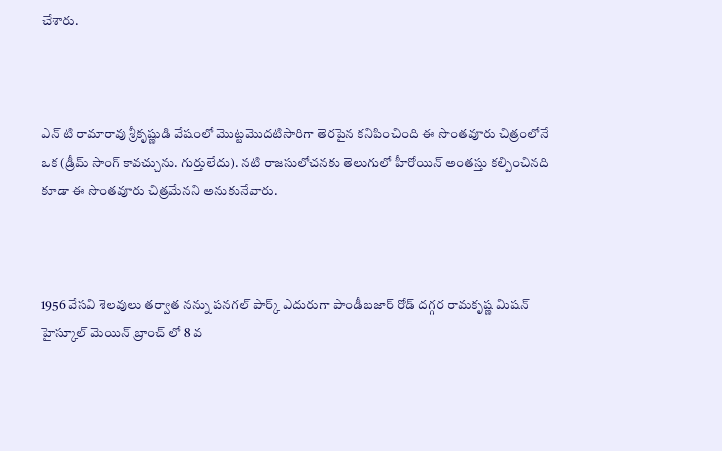చేశారు.



ఎన్ టి రామారావు శ్రీకృష్ణుడి వేషంలో మొట్టమొదటిసారిగా తెరపైన కనిపించింది ఈ సొంతవూరు చిత్రంలోనే ఒక (డ్రీమ్ సాంగ్ కావచ్చును. గుర్తులేదు). నటి రాజసులోచనకు తెలుగులో హీరోయిన్ అంతస్తు కల్పించినది కూడా ఈ సొంతవూరు చిత్రమేనని అనుకునేవారు.



1956 వేసవి శెలవులు తర్వాత నన్ను పనగల్ పార్క్ ఎదురుగా పాండీబజార్ రోడ్ దగ్గర రామకృష్ణ మిషన్ హైస్కూల్ మెయిన్ బ్రాంచ్ లో 8 వ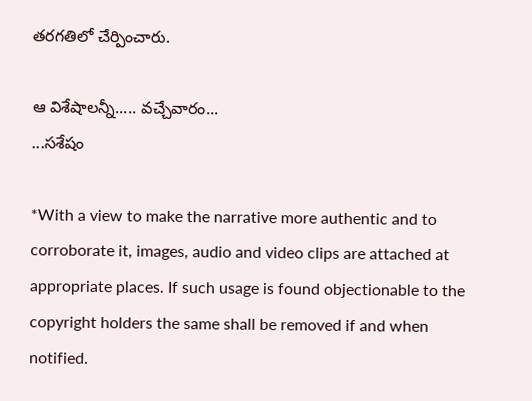తరగతిలో చేర్పించారు.

ఆ విశేషాలన్నీ..... వచ్చేవారం...
...సశేషం

*With a view to make the narrative more authentic and to corroborate it, images, audio and video clips are attached at appropriate places. If such usage is found objectionable to the copyright holders the same shall be removed if and when notified.